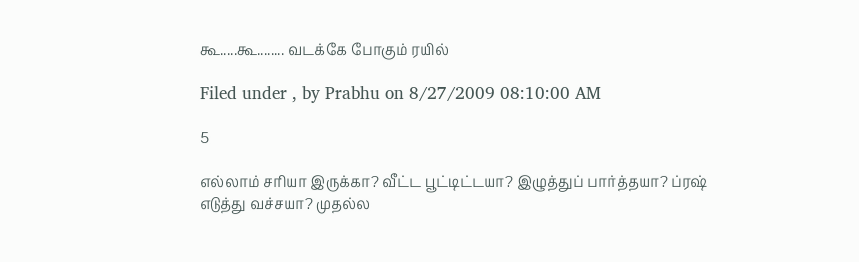கூ.....கூ........ வடக்கே போகும் ரயில்

Filed under , by Prabhu on 8/27/2009 08:10:00 AM

5

எல்லாம் சரியா இருக்கா? வீட்ட பூட்டிட்டயா? இழுத்துப் பார்த்தயா? ப்ரஷ் எடுத்து வச்சயா? முதல்ல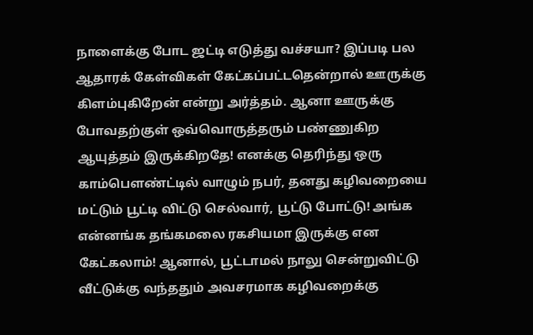நாளைக்கு போட ஜட்டி எடுத்து வச்சயா? இப்படி பல ஆதாரக் கேள்விகள் கேட்கப்பட்டதென்றால் ஊருக்கு கிளம்புகிறேன் என்று அர்த்தம். ஆனா ஊருக்கு போவதற்குள் ஒவ்வொருத்தரும் பண்ணுகிற ஆயுத்தம் இருக்கிறதே! எனக்கு தெரிந்து ஒரு காம்பௌண்ட்டில் வாழும் நபர், தனது கழிவறையை மட்டும் பூட்டி விட்டு செல்வார், பூட்டு போட்டு! அங்க என்னங்க தங்கமலை ரகசியமா இருக்கு என கேட்கலாம்! ஆனால், பூட்டாமல் நாலு சென்றுவிட்டு வீட்டுக்கு வந்ததும் அவசரமாக கழிவறைக்கு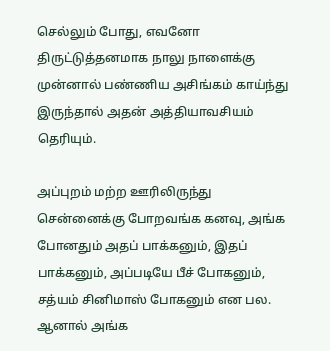செல்லும் போது, எவனோ திருட்டுத்தனமாக நாலு நாளைக்கு முன்னால் பண்ணிய அசிங்கம் காய்ந்து இருந்தால் அதன் அத்தியாவசியம் தெரியும்.

அப்புறம் மற்ற ஊரிலிருந்து சென்னைக்கு போறவங்க கனவு, அங்க போனதும் அதப் பாக்கனும், இதப் பாக்கனும், அப்படியே பீச் போகனும், சத்யம் சினிமாஸ் போகனும் என பல. ஆனால் அங்க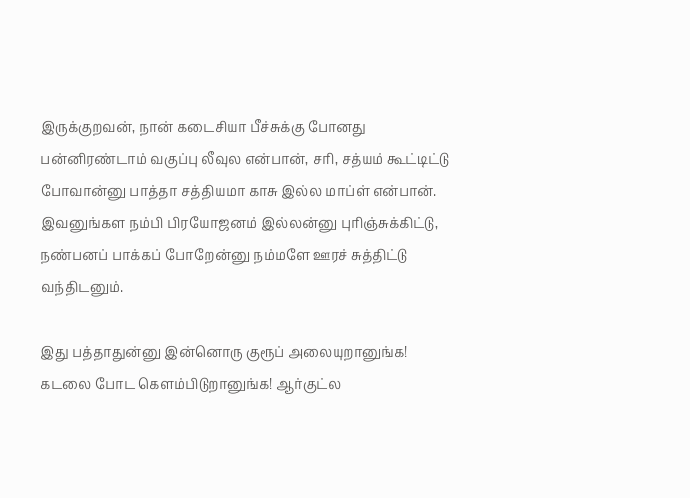இருக்குறவன், நான் கடைசியா பீச்சுக்கு போனது பன்னிரண்டாம் வகுப்பு லீவுல என்பான், சரி, சத்யம் கூட்டிட்டு போவான்னு பாத்தா சத்தியமா காசு இல்ல மாப்ள் என்பான். இவனுங்கள நம்பி பிரயோஜனம் இல்லன்னு புரிஞ்சுக்கிட்டு, நண்பனப் பாக்கப் போறேன்னு நம்மளே ஊரச் சுத்திட்டு வந்திடனும்.

இது பத்தாதுன்னு இன்னொரு குரூப் அலையுறானுங்க! கடலை போட கெளம்பிடுறானுங்க! ஆர்குட்ல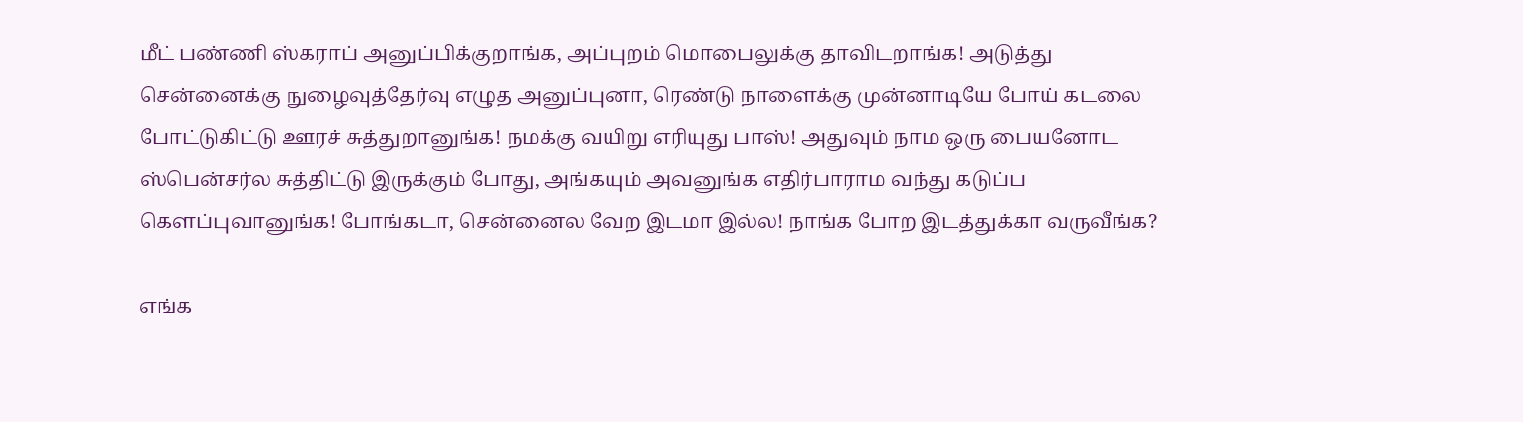மீட் பண்ணி ஸ்கராப் அனுப்பிக்குறாங்க, அப்புறம் மொபைலுக்கு தாவிடறாங்க! அடுத்து சென்னைக்கு நுழைவுத்தேர்வு எழுத அனுப்புனா, ரெண்டு நாளைக்கு முன்னாடியே போய் கடலை போட்டுகிட்டு ஊரச் சுத்துறானுங்க! நமக்கு வயிறு எரியுது பாஸ்! அதுவும் நாம ஒரு பையனோட ஸ்பென்சர்ல சுத்திட்டு இருக்கும் போது, அங்கயும் அவனுங்க எதிர்பாராம வந்து கடுப்ப கெளப்புவானுங்க! போங்கடா, சென்னைல வேற இடமா இல்ல! நாங்க போற இடத்துக்கா வருவீங்க?

எங்க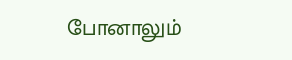போனாலும்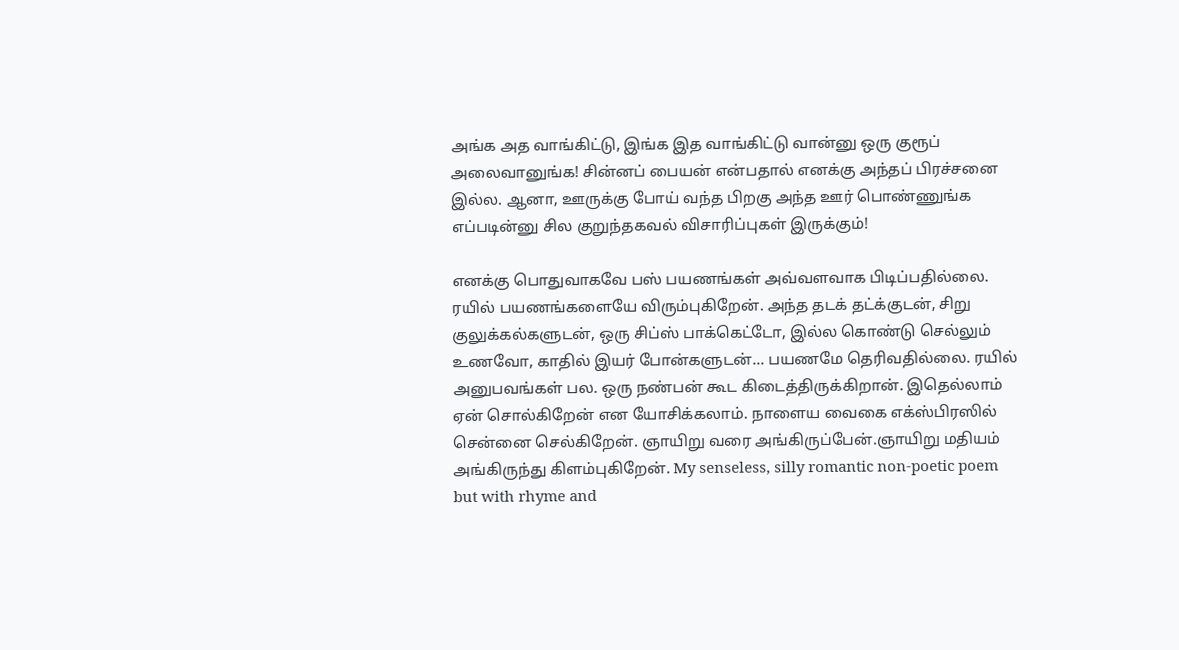அங்க அத வாங்கிட்டு, இங்க இத வாங்கிட்டு வான்னு ஒரு குரூப் அலைவானுங்க! சின்னப் பையன் என்பதால் எனக்கு அந்தப் பிரச்சனை இல்ல. ஆனா, ஊருக்கு போய் வந்த பிறகு அந்த ஊர் பொண்ணுங்க எப்படின்னு சில குறுந்தகவல் விசாரிப்புகள் இருக்கும்!

எனக்கு பொதுவாகவே பஸ் பயணங்கள் அவ்வளவாக பிடிப்பதில்லை. ரயில் பயணங்களையே விரும்புகிறேன். அந்த தடக் தட்க்குடன், சிறு குலுக்கல்களுடன், ஒரு சிப்ஸ் பாக்கெட்டோ, இல்ல கொண்டு செல்லும் உணவோ, காதில் இயர் போன்களுடன்... பயணமே தெரிவதில்லை. ரயில் அனுபவங்கள் பல. ஒரு நண்பன் கூட கிடைத்திருக்கிறான். இதெல்லாம் ஏன் சொல்கிறேன் என யோசிக்கலாம். நாளைய வைகை எக்ஸ்பிரஸில் சென்னை செல்கிறேன். ஞாயிறு வரை அங்கிருப்பேன்.ஞாயிறு மதியம் அங்கிருந்து கிளம்புகிறேன். My senseless, silly romantic non-poetic poem but with rhyme and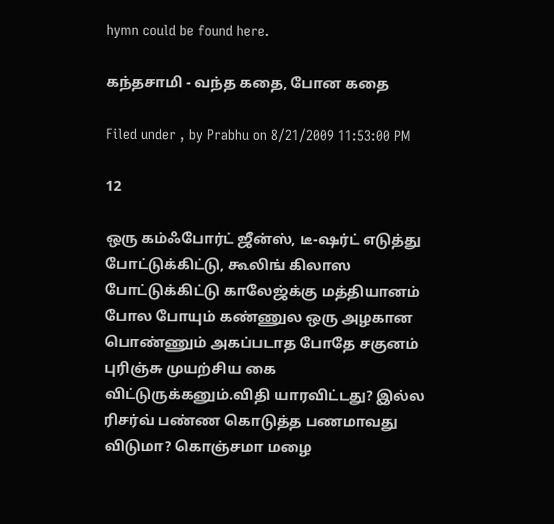hymn could be found here.

கந்தசாமி - வந்த கதை, போன கதை

Filed under , by Prabhu on 8/21/2009 11:53:00 PM

12

ஒரு கம்ஃபோர்ட் ஜீன்ஸ், டீ-ஷர்ட் எடுத்து போட்டுக்கிட்டு, கூலிங் கிலாஸ போட்டுக்கிட்டு காலேஜ்க்கு மத்தியானம் போல போயும் கண்ணுல ஒரு அழகான பொண்ணும் அகப்படாத போதே சகுனம் புரிஞ்சு முயற்சிய கை விட்டுருக்கனும்.விதி யாரவிட்டது? இல்ல ரிசர்வ் பண்ண கொடுத்த பணமாவது விடுமா? கொஞ்சமா மழை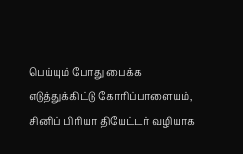பெய்யும் போது பைக்க எடுத்துக்கிட்டு கோரிப்பாளையம், சினிப் பிரியா தியேட்டர் வழியாக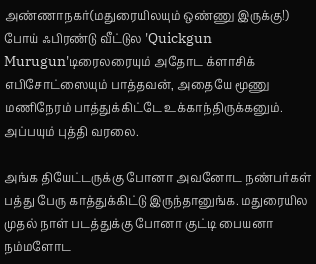அண்ணாநகர்(மதுரையிலயும் ஒண்ணு இருக்கு!) போய் ஃபிரண்டு வீட்டுல 'Quickgun Murugun'டிரைலரையும் அதோட க்ளாசிக் எபிசோட்ஸையும் பாத்தவன், அதையே மூணு மணிநேரம் பாத்துக்கிட்டே உக்காந்திருக்கனும். அப்பயும் புத்தி வரலை.

அங்க தியேட்டருக்கு போனா அவனோட நண்பர்கள் பத்து பேரு காத்துக்கிட்டு இருந்தானுங்க. மதுரையில முதல் நாள் படத்துக்கு போனா குட்டி பையனா நம்மளோட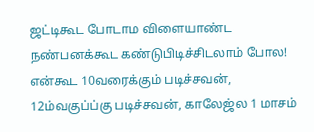ஜட்டிகூட போடாம விளையாண்ட நண்பனக்கூட கண்டுபிடிச்சிடலாம் போல! என்கூட 10வரைக்கும் படிச்சவன், 12ம்வகுப்ப்கு படிச்சவன், காலேஜ்ல 1 மாசம்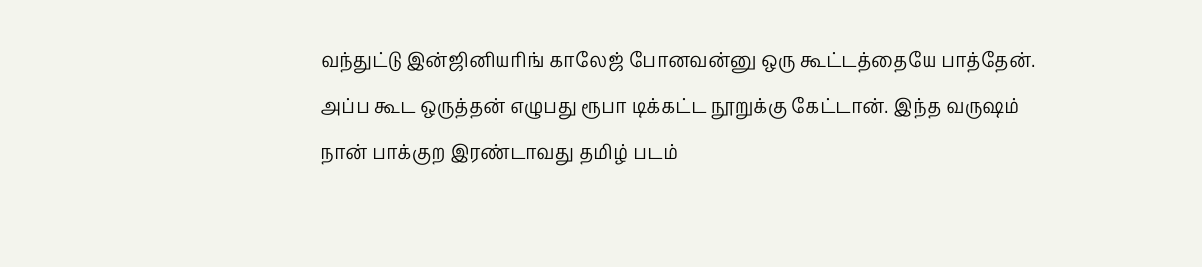வந்துட்டு இன்ஜினியரிங் காலேஜ் போனவன்னு ஒரு கூட்டத்தையே பாத்தேன். அப்ப கூட ஒருத்தன் எழுபது ரூபா டிக்கட்ட நூறுக்கு கேட்டான். இந்த வருஷம் நான் பாக்குற இரண்டாவது தமிழ் படம்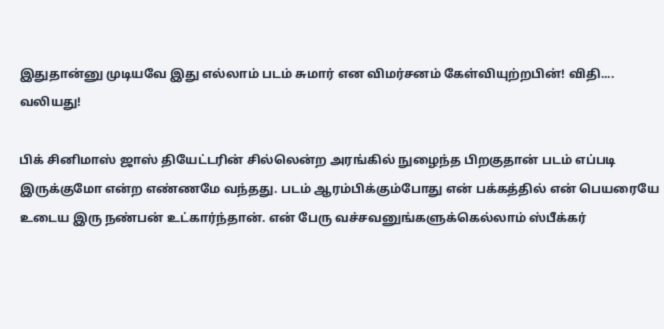இதுதான்னு முடியவே இது எல்லாம் படம் சுமார் என விமர்சனம் கேள்வியுற்றபின்! விதி.... வலியது!

பிக் சினிமாஸ் ஜாஸ் தியேட்டரின் சில்லென்ற அரங்கில் நுழைந்த பிறகுதான் படம் எப்படி இருக்குமோ என்ற எண்ணமே வந்தது. படம் ஆரம்பிக்கும்போது என் பக்கத்தில் என் பெயரையே உடைய இரு நண்பன் உட்கார்ந்தான். என் பேரு வச்சவனுங்களுக்கெல்லாம் ஸ்பீக்கர்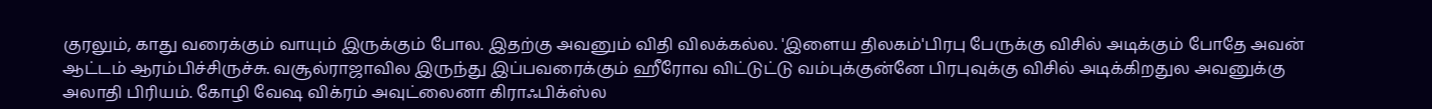குரலும், காது வரைக்கும் வாயும் இருக்கும் போல. இதற்கு அவனும் விதி விலக்கல்ல. 'இளைய திலகம்'பிரபு பேருக்கு விசில் அடிக்கும் போதே அவன் ஆட்டம் ஆரம்பிச்சிருச்சு. வசூல்ராஜாவில இருந்து இப்பவரைக்கும் ஹீரோவ விட்டுட்டு வம்புக்குன்னே பிரபுவுக்கு விசில் அடிக்கிறதுல அவனுக்கு அலாதி பிரியம். கோழி வேஷ விக்ரம் அவுட்லைனா கிராஃபிக்ஸ்ல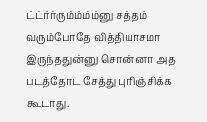ட்ட்ர்ர்ரும்ம்ம்ம்னு சத்தம் வரும்போதே வித்தியாசமா இருந்ததுன்னு சொன்னா அத படத்தோட சேத்து புரிஞ்சிக்க கூடாது.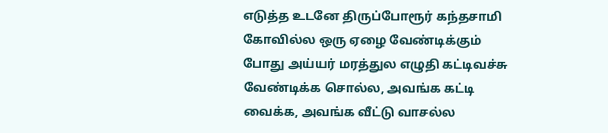எடுத்த உடனே திருப்போரூர் கந்தசாமி கோவில்ல ஒரு ஏழை வேண்டிக்கும் போது அய்யர் மரத்துல எழுதி கட்டிவச்சு வேண்டிக்க சொல்ல, அவங்க கட்டி வைக்க, அவங்க வீட்டு வாசல்ல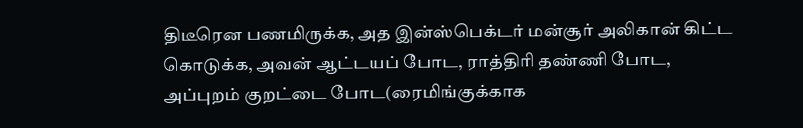திடீரென பணமிருக்க, அத இன்ஸ்பெக்டர் மன்சூர் அலிகான் கிட்ட கொடுக்க, அவன் ஆட்டயப் போட, ராத்திரி தண்ணி போட, அப்புறம் குறட்டை போட(ரைமிங்குக்காக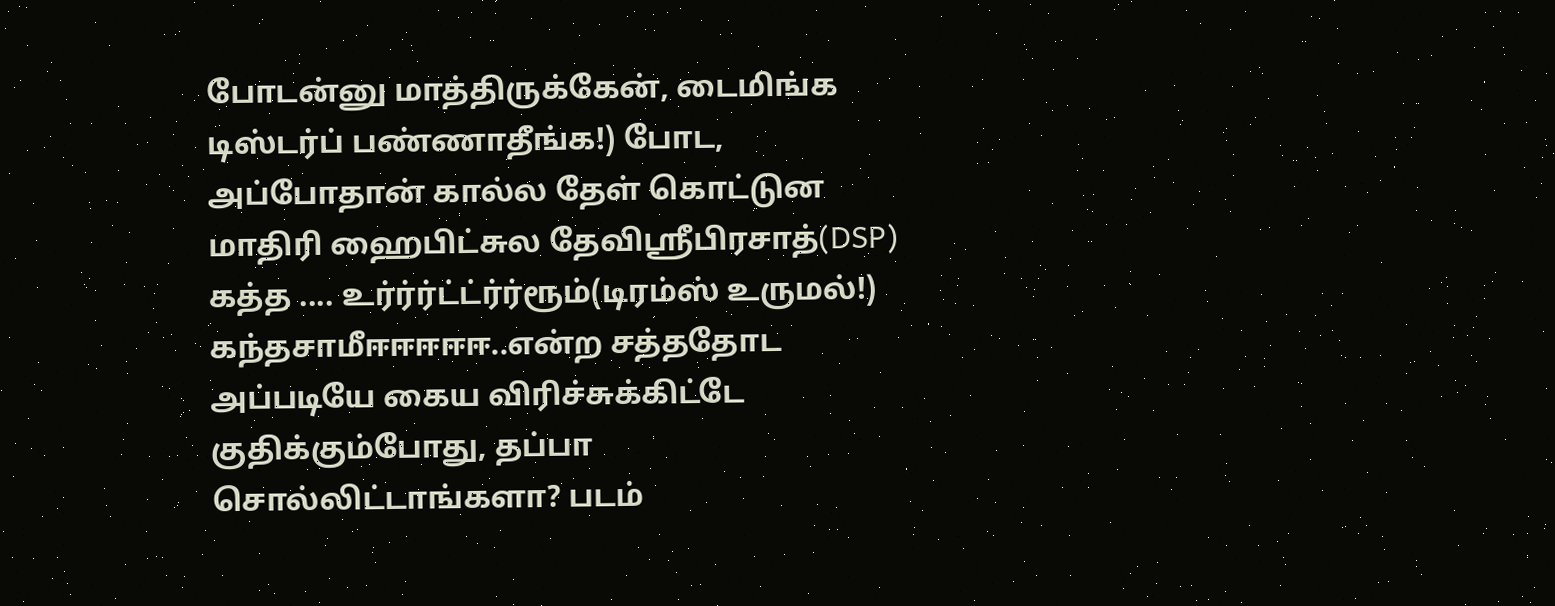போடன்னு மாத்திருக்கேன், டைமிங்க டிஸ்டர்ப் பண்ணாதீங்க!) போட, அப்போதான் கால்ல தேள் கொட்டுன மாதிரி ஹைபிட்சுல தேவிஸ்ரீபிரசாத்(DSP) கத்த .... உர்ர்ர்ட்ட்ர்ர்ரூம்(டிரம்ஸ் உருமல்!) கந்தசாமீஈஈஈஈஈ..என்ற சத்ததோட அப்படியே கைய விரிச்சுக்கிட்டே குதிக்கும்போது, தப்பா சொல்லிட்டாங்களா? படம்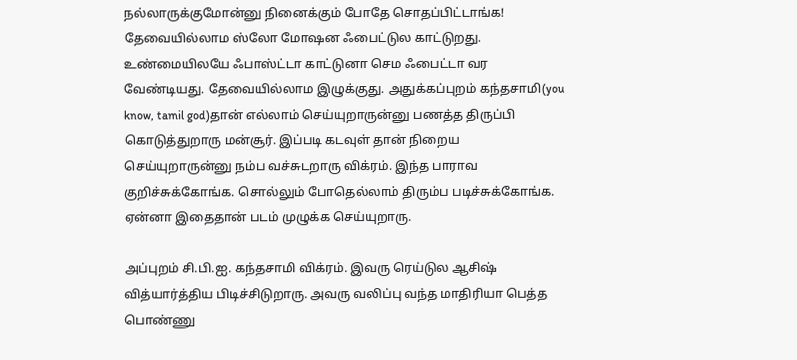நல்லாருக்குமோன்னு நினைக்கும் போதே சொதப்பிட்டாங்க! தேவையில்லாம ஸ்லோ மோஷன ஃபைட்டுல காட்டுறது. உண்மையிலயே ஃபாஸ்ட்டா காட்டுனா செம ஃபைட்டா வர வேண்டியது. தேவையில்லாம இழுக்குது. அதுக்கப்புறம் கந்தசாமி(you know, tamil god)தான் எல்லாம் செய்யுறாருன்னு பணத்த திருப்பி கொடுத்துறாரு மன்சூர். இப்படி கடவுள் தான் நிறைய செய்யுறாருன்னு நம்ப வச்சுடறாரு விக்ரம். இந்த பாராவ குறிச்சுக்கோங்க. சொல்லும் போதெல்லாம் திரும்ப படிச்சுக்கோங்க. ஏன்னா இதைதான் படம் முழுக்க செய்யுறாரு.

அப்புறம் சி.பி.ஐ. கந்தசாமி விக்ரம். இவரு ரெய்டுல ஆசிஷ் வித்யார்த்திய பிடிச்சிடுறாரு. அவரு வலிப்பு வந்த மாதிரியா பெத்த பொண்ணு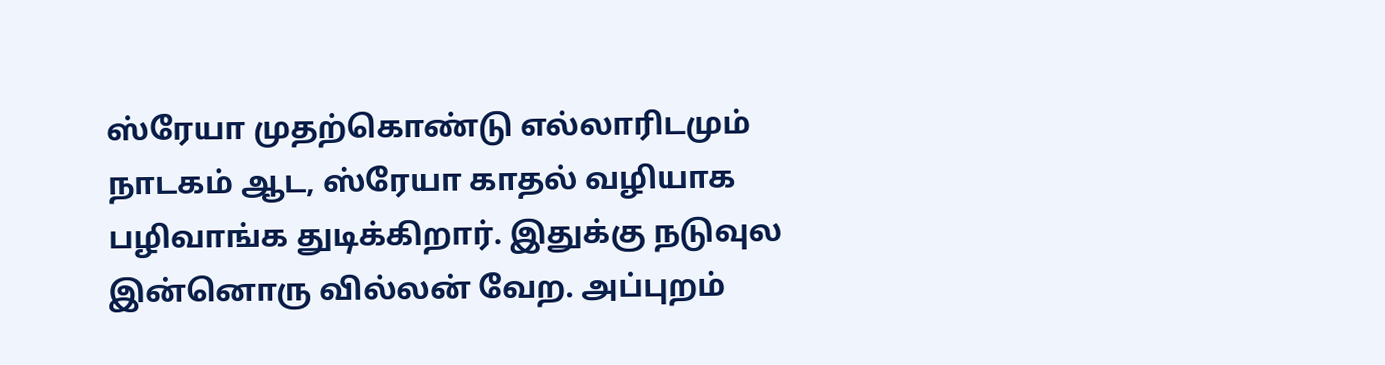ஸ்ரேயா முதற்கொண்டு எல்லாரிடமும் நாடகம் ஆட, ஸ்ரேயா காதல் வழியாக பழிவாங்க துடிக்கிறார். இதுக்கு நடுவுல இன்னொரு வில்லன் வேற. அப்புறம்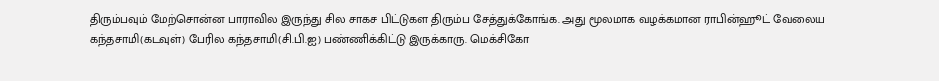திரும்பவும் மேற்சொன்ன பாராவில இருந்து சில சாகச பிட்டுகள திரும்ப சேத்துக்கோங்க. அது மூலமாக வழக்கமான ராபின்ஹூட் வேலைய கந்தசாமி(கடவுள்) பேரில கந்தசாமி(சி.பி.ஐ) பண்ணிக்கிட்டு இருக்காரு. மெக்சிகோ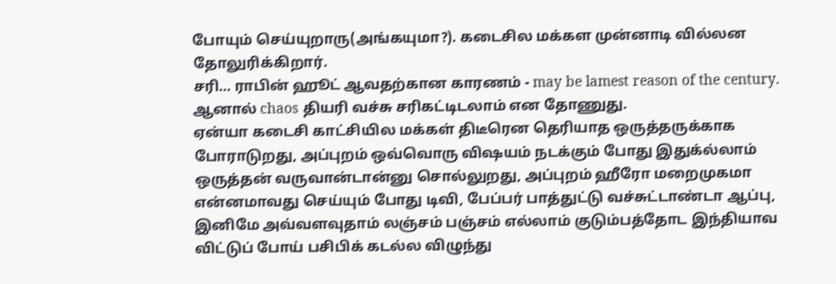போயும் செய்யுறாரு(அங்கயுமா?). கடைசில மக்கள முன்னாடி வில்லன தோலுரிக்கிறார்.
சரி... ராபின் ஹூட் ஆவதற்கான காரணம் - may be lamest reason of the century. ஆனால் chaos தியரி வச்சு சரிகட்டிடலாம் என தோணுது.
ஏன்யா கடைசி காட்சியில மக்கள் திடீரென தெரியாத ஒருத்தருக்காக போராடுறது, அப்புறம் ஒவ்வொரு விஷயம் நடக்கும் போது இதுக்ல்லாம் ஒருத்தன் வருவான்டான்னு சொல்லுறது, அப்புறம் ஹீரோ மறைமுகமா என்னமாவது செய்யும் போது டிவி, பேப்பர் பாத்துட்டு வச்சுட்டாண்டா ஆப்பு, இனிமே அவ்வளவுதாம் லஞ்சம் பஞ்சம் எல்லாம் குடும்பத்தோட இந்தியாவ விட்டுப் போய் பசிபிக் கடல்ல விழுந்து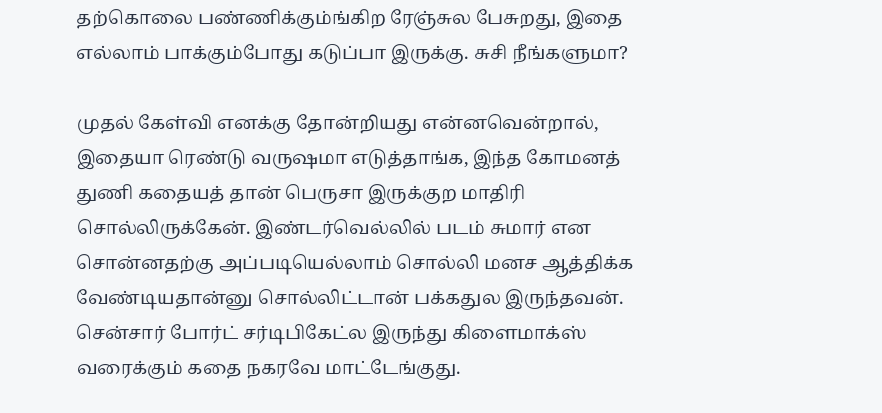தற்கொலை பண்ணிக்கும்ங்கிற ரேஞ்சுல பேசுறது, இதை எல்லாம் பாக்கும்போது கடுப்பா இருக்கு. சுசி நீங்களுமா?

முதல் கேள்வி எனக்கு தோன்றியது என்னவென்றால், இதையா ரெண்டு வருஷமா எடுத்தாங்க, இந்த கோமனத் துணி கதையத் தான் பெருசா இருக்குற மாதிரி சொல்லிருக்கேன். இண்டர்வெல்லில் படம் சுமார் என சொன்னதற்கு அப்படியெல்லாம் சொல்லி மனச ஆத்திக்க வேண்டியதான்னு சொல்லிட்டான் பக்கதுல இருந்தவன். சென்சார் போர்ட் சர்டிபிகேட்ல இருந்து கிளைமாக்ஸ் வரைக்கும் கதை நகரவே மாட்டேங்குது.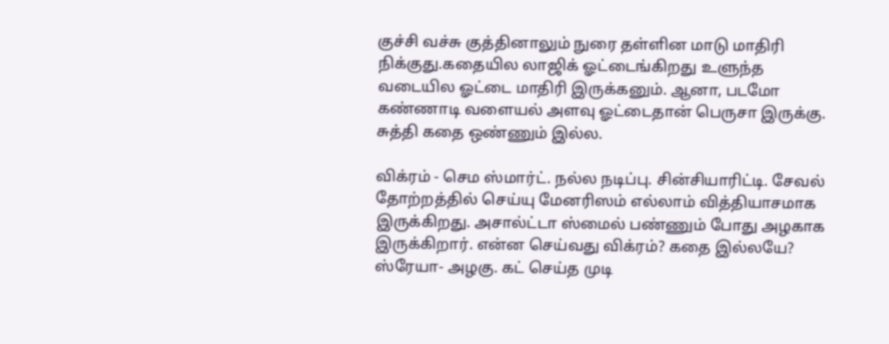குச்சி வச்சு குத்தினாலும் நுரை தள்ளின மாடு மாதிரி நிக்குது.கதையில லாஜிக் ஓட்டைங்கிறது உளுந்த வடையில ஓட்டை மாதிரி இருக்கனும். ஆனா, படமோ கண்ணாடி வளையல் அளவு ஓட்டைதான் பெருசா இருக்கு. சுத்தி கதை ஒண்ணும் இல்ல.

விக்ரம் - செம ஸ்மார்ட். நல்ல நடிப்பு. சின்சியாரிட்டி. சேவல் தோற்றத்தில் செய்யு மேனரிஸம் எல்லாம் வித்தியாசமாக இருக்கிறது. அசால்ட்டா ஸ்மைல் பண்ணும் போது அழகாக இருக்கிறார். என்ன செய்வது விக்ரம்? கதை இல்லயே? ஸ்ரேயா- அழகு. கட் செய்த முடி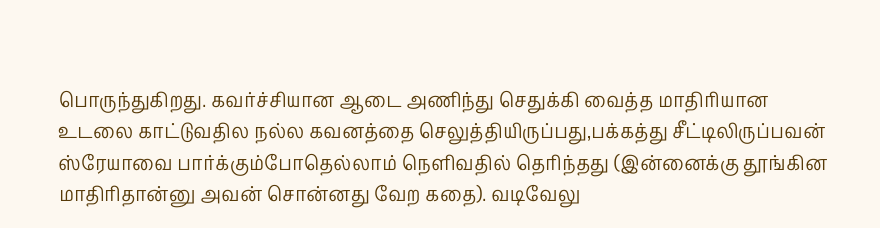பொருந்துகிறது. கவர்ச்சியான ஆடை அணிந்து செதுக்கி வைத்த மாதிரியான உடலை காட்டுவதில நல்ல கவனத்தை செலுத்தியிருப்பது,பக்கத்து சீட்டிலிருப்பவன் ஸ்ரேயாவை பார்க்கும்போதெல்லாம் நெளிவதில் தெரிந்தது (இன்னைக்கு தூங்கின மாதிரிதான்னு அவன் சொன்னது வேற கதை). வடிவேலு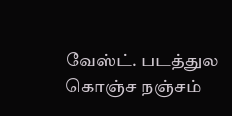வேஸ்ட். படத்துல கொஞ்ச நஞ்சம்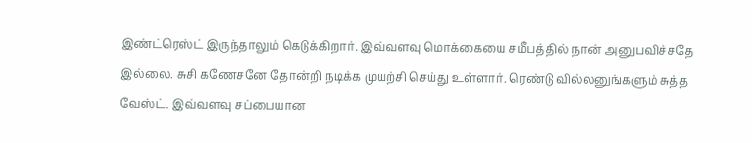இண்ட்ரெஸ்ட் இருந்தாலும் கெடுக்கிறார். இவ்வளவு மொக்கையை சமீபத்தில் நான் அனுபவிச்சதே இல்லை. சுசி கணேசனே தோன்றி நடிக்க முயற்சி செய்து உள்ளார். ரெண்டு வில்லனுங்களும் சுத்த வேஸ்ட். இவ்வளவு சப்பையான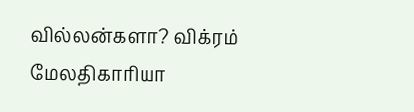வில்லன்களா? விக்ரம் மேலதிகாரியா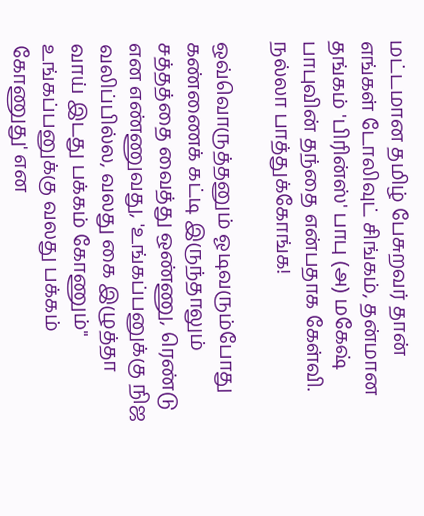மட்டமான தமிழ் பேசுறவர் தான் எங்கள் டோலிவுட் சிங்கம், தன்மான தங்கம் 'பிரின்ஸ்' பாபு (அ) மகேஷ் பாபுவின் தந்தை என்பதாக கேள்வி. நல்லா பாத்துக்கோங்க!

ஒவ்வொருத்தனும் ஓடிவரும்போது கண்ணைக் கட்டி இருந்தாலும் சத்தத்தை வைத்து ஒண்ணு, ரெண்டு என எண்ணுவது, 'உங்கப்பனுக்கு நிஜ வலிப்பில்ல, வலது கை இழுத்தா வாய் இடது பக்கம் கோணும்" உங்கப்பனுக்கு வலது பக்கம் கோணுது' என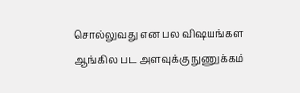சொல்லுவது என பல விஷயங்கள ஆங்கில பட அளவுக்கு நுணுக்கம்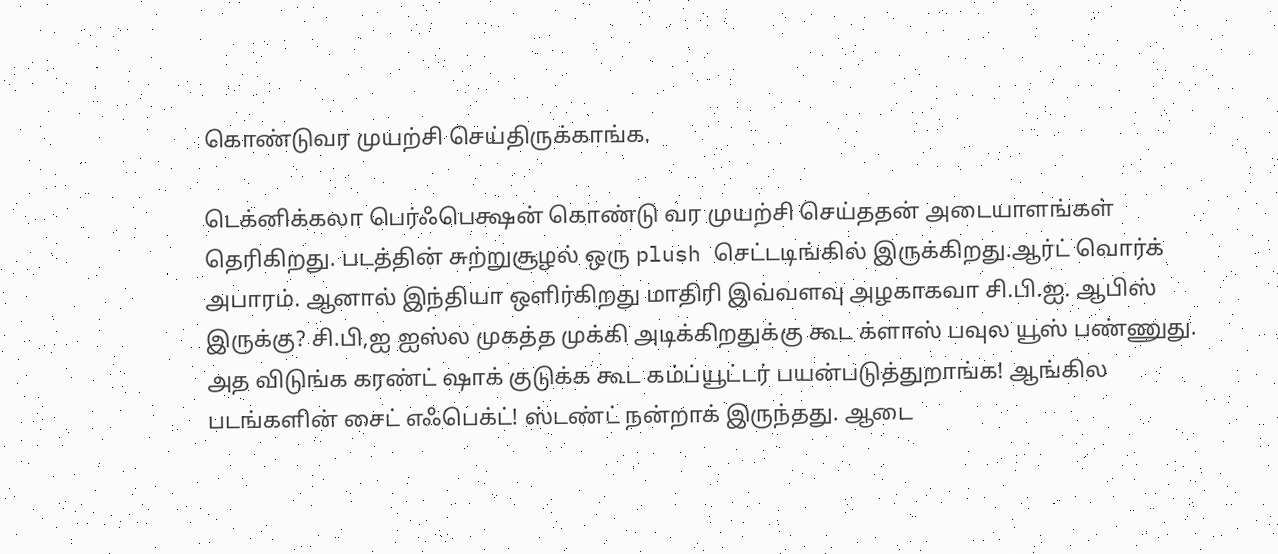கொண்டுவர முயற்சி செய்திருக்காங்க.

டெக்னிக்கலா பெர்ஃபெக்ஷன் கொண்டு வர முயற்சி செய்ததன் அடையாளங்கள் தெரிகிறது. படத்தின் சுற்றுசூழல் ஒரு plush செட்டடிங்கில் இருக்கிறது.ஆர்ட் வொர்க் அபாரம். ஆனால் இந்தியா ஒளிர்கிறது மாதிரி இவ்வளவு அழகாகவா சி.பி.ஐ. ஆபிஸ் இருக்கு? சி.பி,ஐ ஐஸ்ல முகத்த முக்கி அடிக்கிறதுக்கு கூட க்ளாஸ் பவுல யூஸ் பண்ணுது. அத விடுங்க கரண்ட் ஷாக் குடுக்க கூட கம்ப்யூட்டர் பயன்படுத்துறாங்க! ஆங்கில படங்களின் சைட் எஃபெக்ட்! ஸ்டண்ட் நன்றாக் இருந்தது. ஆடை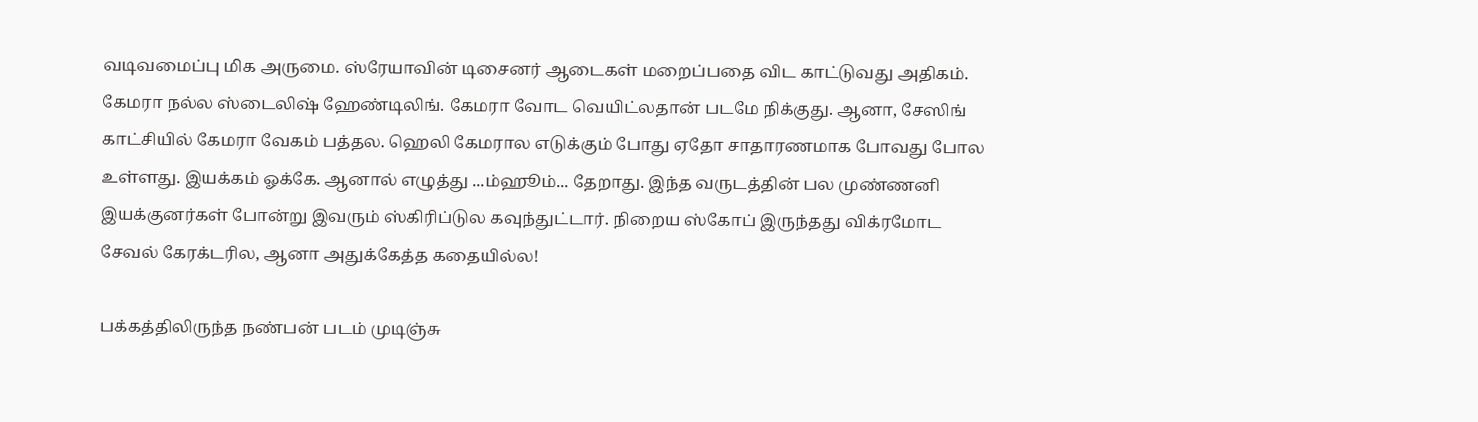வடிவமைப்பு மிக அருமை. ஸ்ரேயாவின் டிசைனர் ஆடைகள் மறைப்பதை விட காட்டுவது அதிகம். கேமரா நல்ல ஸ்டைலிஷ் ஹேண்டிலிங். கேமரா வோட வெயிட்லதான் படமே நிக்குது. ஆனா, சேஸிங் காட்சியில் கேமரா வேகம் பத்தல. ஹெலி கேமரால எடுக்கும் போது ஏதோ சாதாரணமாக போவது போல உள்ளது. இயக்கம் ஓக்கே. ஆனால் எழுத்து ...ம்ஹூம்... தேறாது. இந்த வருடத்தின் பல முண்ணனி இயக்குனர்கள் போன்று இவரும் ஸ்கிரிப்டுல கவுந்துட்டார். நிறைய ஸ்கோப் இருந்தது விக்ரமோட சேவல் கேரக்டரில, ஆனா அதுக்கேத்த கதையில்ல!

பக்கத்திலிருந்த நண்பன் படம் முடிஞ்சு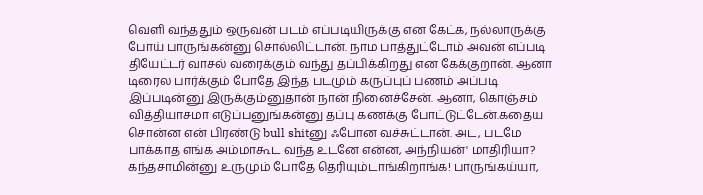வெளி வந்ததும் ஒருவன் படம் எப்படியிருக்கு என கேட்க, நல்லாருக்கு போய் பாருங்கன்னு சொல்லிட்டான். நாம பாத்துட்டோம் அவன் எப்படி தியேட்டர் வாசல் வரைக்கும் வந்து தப்பிக்கிறது என கேக்குறான். ஆனா டிரைல பார்க்கும் போதே இந்த படமும் கருப்புப் பணம் அப்படி இப்படின்னு இருக்கும்னுதான் நான் நினைச்சேன். ஆனா, கொஞ்சம் வித்தியாசமா எடுப்பனுங்கன்னு தப்பு கணக்கு போட்டுட்டேன்.கதைய சொன்ன என் பிரண்டு bull shitனு ஃபோன வச்சுட்டான். அட, படமே பாக்காத எங்க அம்மாகூட வந்த உடனே என்ன, அந்நியன்' மாதிரியா? கந்தசாமின்னு உருமும் போதே தெரியும்டாங்கிறாங்க! பாருங்கய்யா,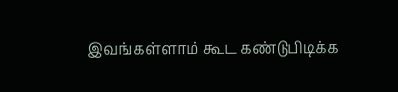இவங்கள்ளாம் கூட கண்டுபிடிக்க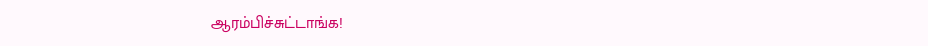ஆரம்பிச்சுட்டாங்க!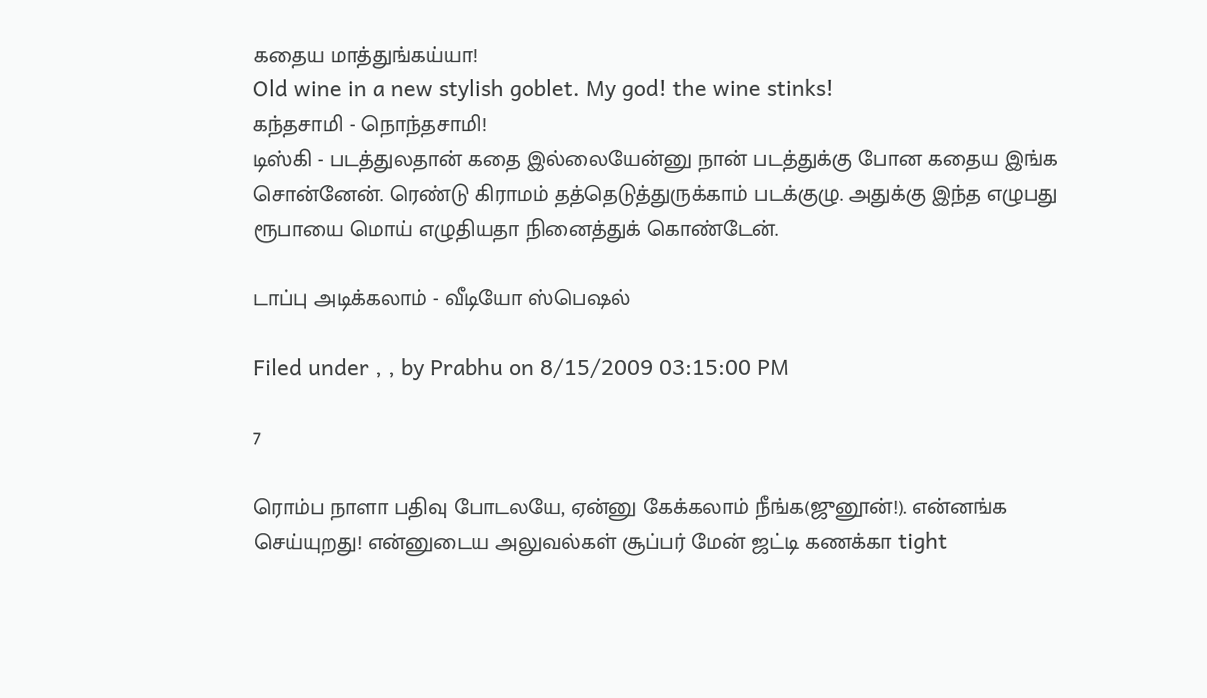கதைய மாத்துங்கய்யா!
Old wine in a new stylish goblet. My god! the wine stinks!
கந்தசாமி - நொந்தசாமி!
டிஸ்கி - படத்துலதான் கதை இல்லையேன்னு நான் படத்துக்கு போன கதைய இங்க சொன்னேன். ரெண்டு கிராமம் தத்தெடுத்துருக்காம் படக்குழு. அதுக்கு இந்த எழுபது ரூபாயை மொய் எழுதியதா நினைத்துக் கொண்டேன்.

டாப்பு அடிக்கலாம் - வீடியோ ஸ்பெஷல்

Filed under , , by Prabhu on 8/15/2009 03:15:00 PM

7

ரொம்ப நாளா பதிவு போடலயே, ஏன்னு கேக்கலாம் நீங்க(ஜுனூன்!). என்னங்க செய்யுறது! என்னுடைய அலுவல்கள் சூப்பர் மேன் ஜட்டி கணக்கா tight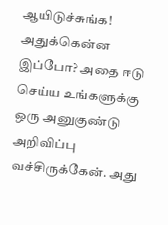ஆயிடுச்சுங்க! அதுக்கென்ன இப்போ? அதை ஈடு செய்ய உங்களுக்கு ஒரு அனுகுண்டு அறிவிப்பு வச்சிருக்கேன். அது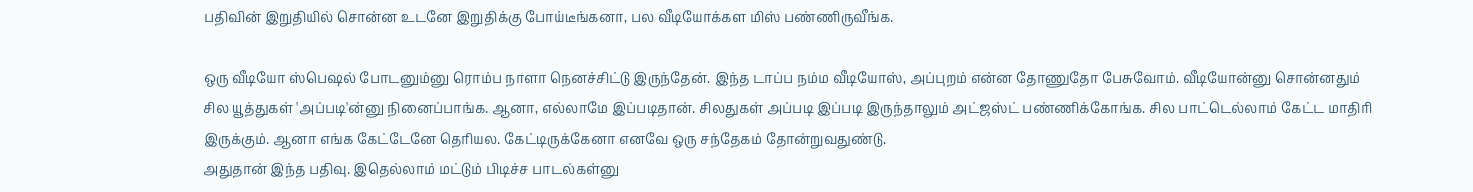பதிவின் இறுதியில் சொன்ன உடனே இறுதிக்கு போய்டீங்கனா, பல வீடியோக்கள மிஸ் பண்ணிருவீங்க.

ஒரு வீடியோ ஸ்பெஷல் போடனும்னு ரொம்ப நாளா நெனச்சிட்டு இருந்தேன். இந்த டாப்ப நம்ம வீடியோஸ், அப்புறம் என்ன தோணுதோ பேசுவோம். வீடியோன்னு சொன்னதும் சில யூத்துகள் 'அப்படி'ன்னு நினைப்பாங்க. ஆனா, எல்லாமே இப்படிதான். சிலதுகள் அப்படி இப்படி இருந்தாலும் அட்ஜஸ்ட் பண்ணிக்கோங்க. சில பாட்டெல்லாம் கேட்ட மாதிரி இருக்கும். ஆனா எங்க கேட்டேனே தெரியல. கேட்டிருக்கேனா எனவே ஒரு சந்தேகம் தோன்றுவதுண்டு.
அதுதான் இந்த பதிவு. இதெல்லாம் மட்டும் பிடிச்ச பாடல்கள்னு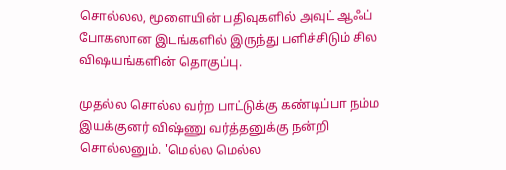சொல்லல, மூளையின் பதிவுகளில் அவுட் ஆஃப் போகஸான இடங்களில் இருந்து பளிச்சிடும் சில விஷயங்களின் தொகுப்பு.

முதல்ல சொல்ல வர்ற பாட்டுக்கு கண்டிப்பா நம்ம இயக்குனர் விஷ்ணு வர்த்தனுக்கு நன்றி சொல்லனும். 'மெல்ல மெல்ல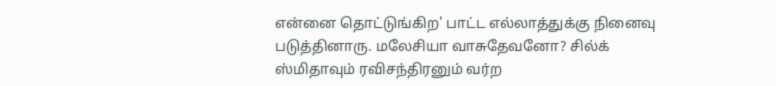என்னை தொட்டுங்கிற' பாட்ட எல்லாத்துக்கு நினைவு படுத்தினாரு. மலேசியா வாசுதேவனோ? சில்க் ஸ்மிதாவும் ரவிசந்திரனும் வர்ற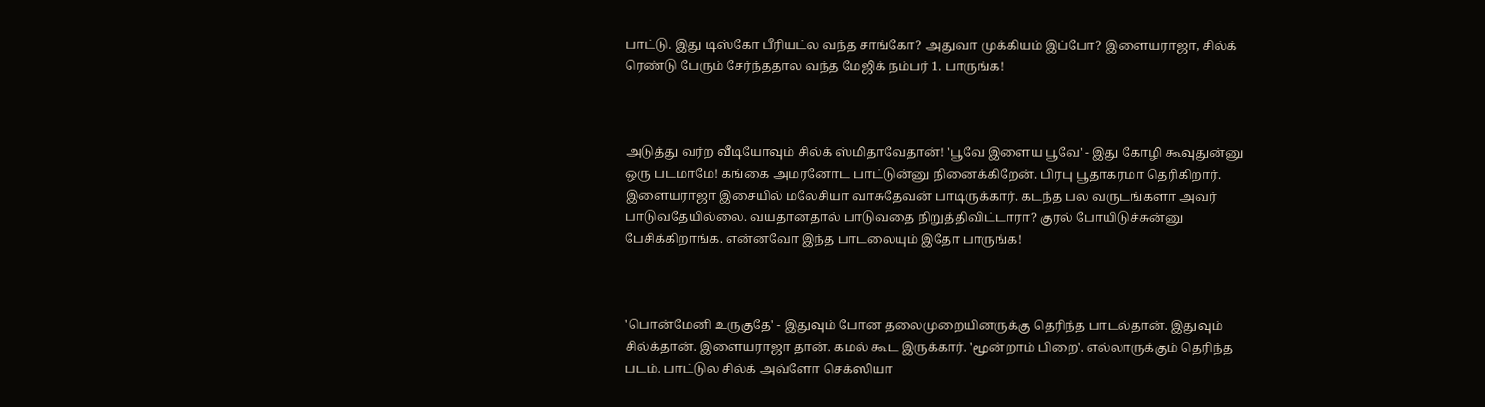பாட்டு. இது டிஸ்கோ பீரியட்ல வந்த சாங்கோ? அதுவா முக்கியம் இப்போ? இளையராஜா, சில்க் ரெண்டு பேரும் சேர்ந்ததால வந்த மேஜிக் நம்பர் 1. பாருங்க!



அடுத்து வர்ற வீடியோவும் சில்க் ஸ்மிதாவேதான்! 'பூவே இளைய பூவே' - இது கோழி கூவுதுன்னு ஒரு படமாமே! கங்கை அமரனோட பாட்டுன்னு நினைக்கிறேன். பிரபு பூதாகரமா தெரிகிறார். இளையராஜா இசையில் மலேசியா வாசுதேவன் பாடிருக்கார். கடந்த பல வருடங்களா அவர் பாடுவதேயில்லை. வயதானதால் பாடுவதை நிறுத்திவிட்டாரா? குரல் போயிடுச்சுன்னு பேசிக்கிறாங்க. என்னவோ இந்த பாடலையும் இதோ பாருங்க!



'பொன்மேனி உருகுதே' - இதுவும் போன தலைமுறையினருக்கு தெரிந்த பாடல்தான். இதுவும் சில்க்தான். இளையராஜா தான். கமல் கூட இருக்கார். 'மூன்றாம் பிறை'. எல்லாருக்கும் தெரிந்த படம். பாட்டுல சில்க் அவ்ளோ செக்ஸியா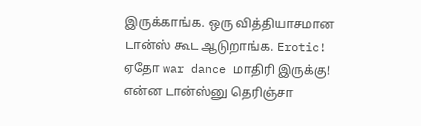இருக்காங்க. ஒரு வித்தியாசமான டான்ஸ் கூட ஆடுறாங்க. Erotic! ஏதோ war dance மாதிரி இருக்கு! என்ன டான்ஸ்னு தெரிஞ்சா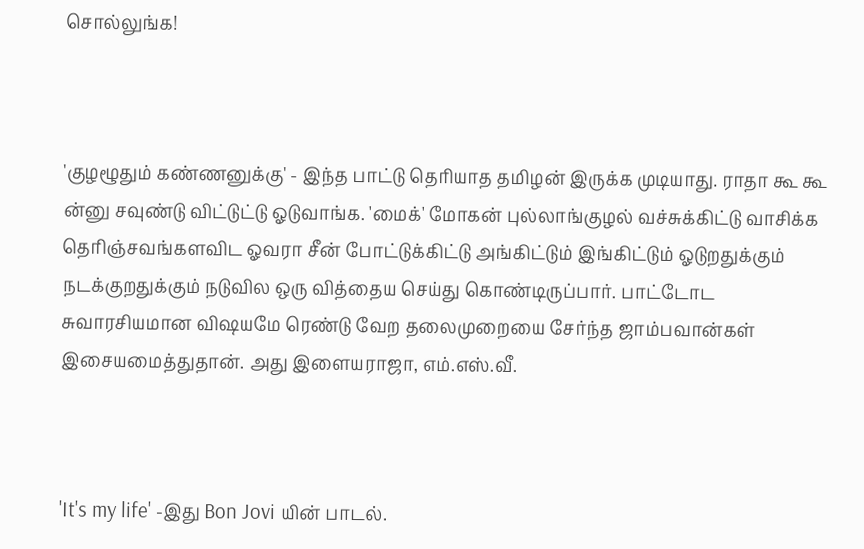சொல்லுங்க!



'குழழூதும் கண்ணனுக்கு' - இந்த பாட்டு தெரியாத தமிழன் இருக்க முடியாது. ராதா கூ கூ ன்னு சவுண்டு விட்டுட்டு ஓடுவாங்க. 'மைக்' மோகன் புல்லாங்குழல் வச்சுக்கிட்டு வாசிக்க தெரிஞ்சவங்களவிட ஓவரா சீன் போட்டுக்கிட்டு அங்கிட்டும் இங்கிட்டும் ஓடுறதுக்கும் நடக்குறதுக்கும் நடுவில ஒரு வித்தைய செய்து கொண்டிருப்பார். பாட்டோட சுவாரசியமான விஷயமே ரெண்டு வேற தலைமுறையை சேர்ந்த ஜாம்பவான்கள் இசையமைத்துதான். அது இளையராஜா, எம்.எஸ்.வீ.



'It's my life' -இது Bon Jovi யின் பாடல்.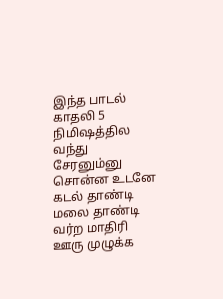இந்த பாடல் காதலி 5 நிமிஷத்தில வந்து சேரனும்னு சொன்ன உடனே கடல் தாண்டி மலை தாண்டி வர்ற மாதிரி ஊரு முழுக்க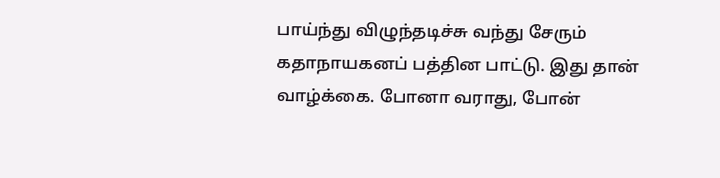பாய்ந்து விழுந்தடிச்சு வந்து சேரும் கதாநாயகனப் பத்தின பாட்டு. இது தான் வாழ்க்கை. போனா வராது, போன்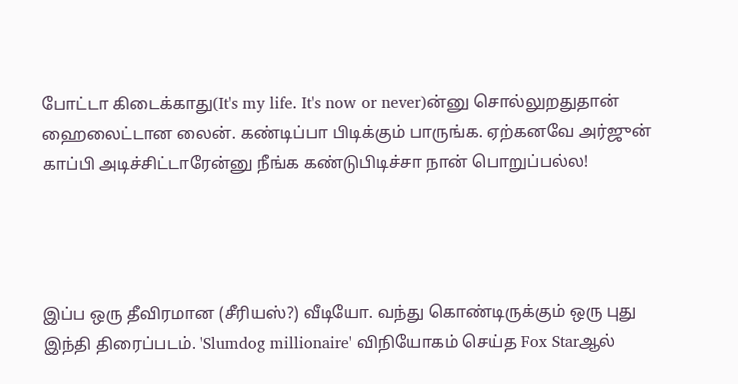போட்டா கிடைக்காது(It's my life. It's now or never)ன்னு சொல்லுறதுதான் ஹைலைட்டான லைன். கண்டிப்பா பிடிக்கும் பாருங்க. ஏற்கனவே அர்ஜுன் காப்பி அடிச்சிட்டாரேன்னு நீங்க கண்டுபிடிச்சா நான் பொறுப்பல்ல!




இப்ப ஒரு தீவிரமான (சீரியஸ்?) வீடியோ. வந்து கொண்டிருக்கும் ஒரு புது இந்தி திரைப்படம். 'Slumdog millionaire' விநியோகம் செய்த Fox Starஆல்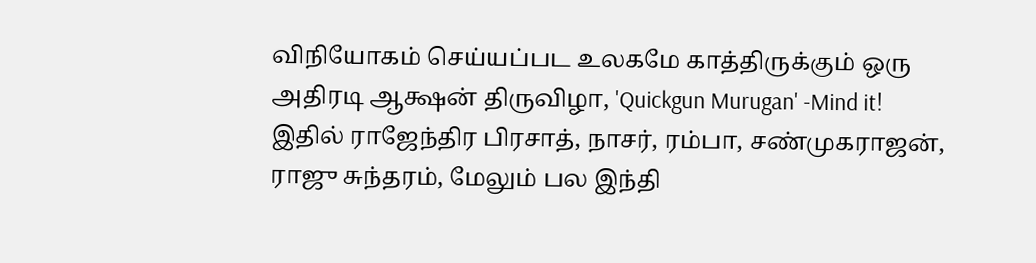விநியோகம் செய்யப்பட உலகமே காத்திருக்கும் ஒரு அதிரடி ஆக்ஷன் திருவிழா, 'Quickgun Murugan' -Mind it! இதில் ராஜேந்திர பிரசாத், நாசர், ரம்பா, சண்முகராஜன், ராஜு சுந்தரம், மேலும் பல இந்தி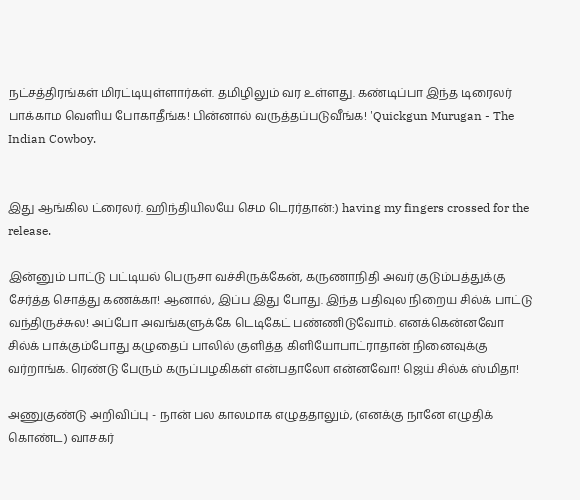நட்சத்திரங்கள் மிரட்டியுள்ளார்கள். தமிழிலும் வர உள்ளது. கண்டிப்பா இந்த டிரைலர் பாக்காம வெளிய போகாதீங்க! பின்னால் வருத்தப்படுவீங்க! 'Quickgun Murugan - The Indian Cowboy.


இது ஆங்கில ட்ரைலர். ஹிந்தியிலயே செம டெரர்தான்:) having my fingers crossed for the release.

இன்னும் பாட்டு பட்டியல் பெருசா வச்சிருக்கேன், கருணாநிதி அவர் குடும்பத்துக்கு சேர்த்த சொத்து கணக்கா! ஆனால், இப்ப இது போது. இந்த பதிவுல நிறைய சில்க் பாட்டு வந்திருச்சுல! அப்போ அவங்களுக்கே டெடிகேட் பண்ணிடுவோம். எனக்கென்னவோ சில்க் பாக்கும்போது கழுதைப் பாலில் குளித்த கிளியோபாட்ராதான் நினைவுக்கு வர்றாங்க. ரெண்டு பேரும் கருப்பழகிகள் என்பதாலோ என்னவோ! ஜெய் சில்க் ஸ்மிதா!

அணுகுண்டு அறிவிப்பு - நான் பல காலமாக எழுததாலும், (எனக்கு நானே எழுதிக் கொண்ட) வாசகர்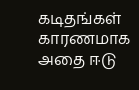கடிதங்கள் காரணமாக அதை ஈடு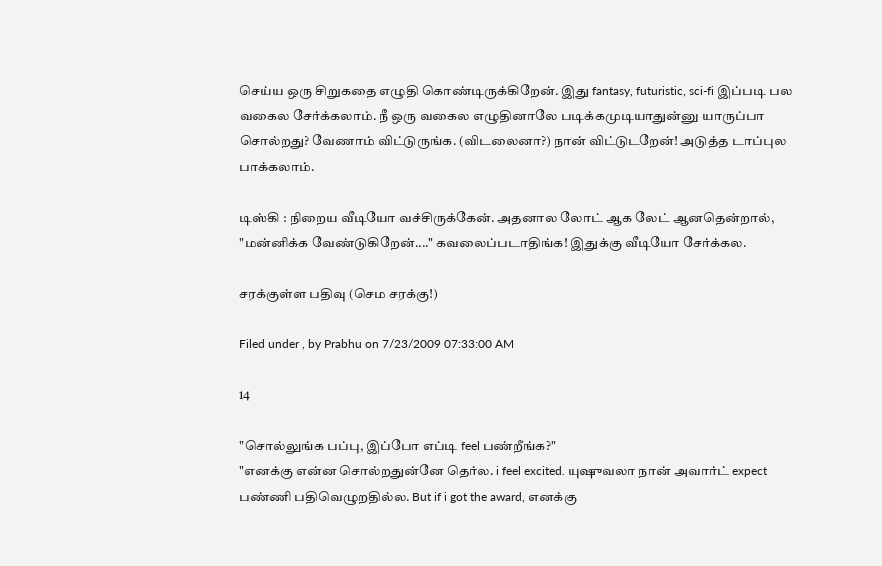செய்ய ஒரு சிறுகதை எழுதி கொண்டிருக்கிறேன். இது fantasy, futuristic, sci-fi இப்படி பல வகைல சேர்க்கலாம். நீ ஒரு வகைல எழுதினாலே படிக்கமுடியாதுன்னு யாருப்பா சொல்றது? வேணாம் விட்டுருங்க. (விடலைனா?) நான் விட்டுடறேன்! அடுத்த டாப்புல பாக்கலாம்.

டிஸ்கி : நிறைய வீடியோ வச்சிருக்கேன். அதனால லோட் ஆக லேட் ஆனதென்றால், "மன்னிக்க வேண்டுகிறேன்...." கவலைப்படாதிங்க! இதுக்கு வீடியோ சேர்க்கல.

சரக்குள்ள பதிவு (செம சரக்கு!)

Filed under , by Prabhu on 7/23/2009 07:33:00 AM

14

"சொல்லுங்க பப்பு, இப்போ எப்டி feel பண்றீங்க?"
"எனக்கு என்ன சொல்றதுன்னே தெர்ல. i feel excited. யுஷுவலா நான் அவார்ட் expect பண்ணி பதிவெழுறதில்ல. But if i got the award, எனக்கு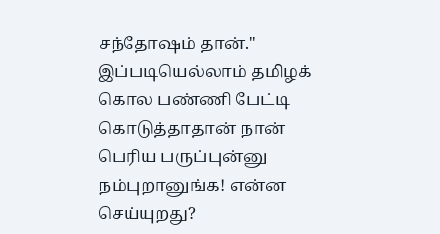சந்தோஷம் தான்."
இப்படியெல்லாம் தமிழக் கொல பண்ணி பேட்டி கொடுத்தாதான் நான் பெரிய பருப்புன்னு நம்புறானுங்க! என்ன செய்யுறது?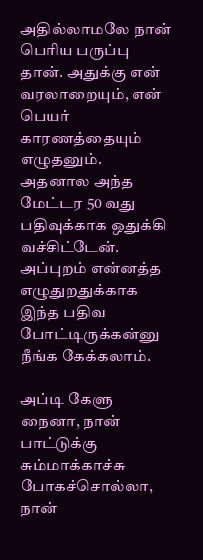அதில்லாமலே நான் பெரிய பருப்பு தான். அதுக்கு என் வரலாறையும், என் பெயர் காரணத்தையும் எழுதனும். அதனால அந்த மேட்டர 50 வது பதிவுக்காக ஒதுக்கி வச்சிட்டேன். அப்புறம் என்னத்த எழுதுறதுக்காக இந்த பதிவ போட்டிருக்கன்னு நீங்க கேக்கலாம்.

அப்டி கேளு நைனா, நான் பாட்டுக்கு சும்மாக்காச்சு போகச்சொல்லா, நான்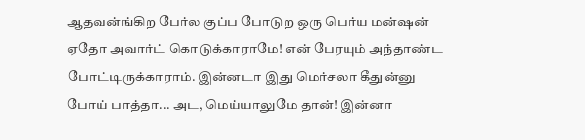ஆதவன்ங்கிற பேர்ல குப்ப போடுற ஒரு பெர்ய மன்ஷன் ஏதோ அவார்ட் கொடுக்காராமே! என் பேரயும் அந்தாண்ட போட்டிருக்காராம். இன்னடா இது மெர்சலா கீதுன்னு போய் பாத்தா... அட, மெய்யாலுமே தான்! இன்னா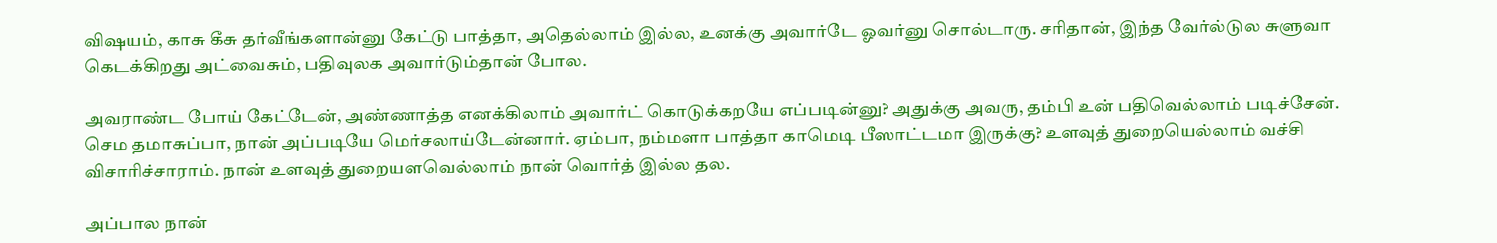விஷயம், காசு கீசு தர்வீங்களான்னு கேட்டு பாத்தா, அதெல்லாம் இல்ல, உனக்கு அவார்டே ஓவர்னு சொல்டாரு. சரிதான், இந்த வேர்ல்டுல சுளுவா கெடக்கிறது அட்வைசும், பதிவுலக அவார்டும்தான் போல.

அவராண்ட போய் கேட்டேன், அண்ணாத்த எனக்கிலாம் அவார்ட் கொடுக்கறயே எப்படின்னு? அதுக்கு அவரு, தம்பி உன் பதிவெல்லாம் படிச்சேன். செம தமாசுப்பா, நான் அப்படியே மெர்சலாய்டேன்னார். ஏம்பா, நம்மளா பாத்தா காமெடி பீஸாட்டமா இருக்கு? உளவுத் துறையெல்லாம் வச்சி விசாரிச்சாராம். நான் உளவுத் துறையளவெல்லாம் நான் வொர்த் இல்ல தல.

அப்பால நான்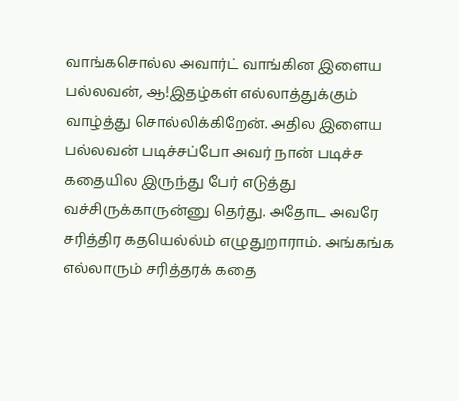வாங்கசொல்ல அவார்ட் வாங்கின இளைய பல்லவன், ஆ!இதழ்கள் எல்லாத்துக்கும் வாழ்த்து சொல்லிக்கிறேன். அதில இளைய பல்லவன் படிச்சப்போ அவர் நான் படிச்ச கதையில இருந்து பேர் எடுத்து வச்சிருக்காருன்னு தெர்து. அதோட அவரே சரித்திர கதயெல்ல்ம் எழுதுறாராம். அங்கங்க எல்லாரும் சரித்தரக் கதை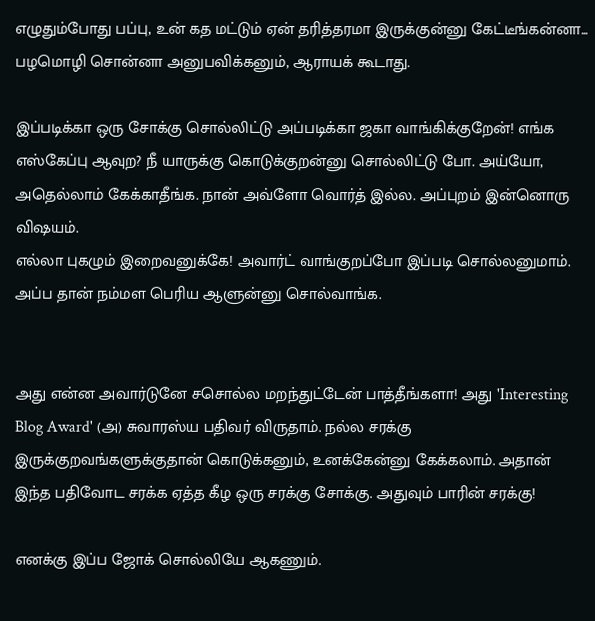எழுதும்போது பப்பு, உன் கத மட்டும் ஏன் தரித்தரமா இருக்குன்னு கேட்டீங்கன்னா... பழமொழி சொன்னா அனுபவிக்கனும், ஆராயக் கூடாது.

இப்படிக்கா ஒரு சோக்கு சொல்லிட்டு அப்படிக்கா ஜகா வாங்கிக்குறேன்! எங்க எஸ்கேப்பு ஆவுற? நீ யாருக்கு கொடுக்குறன்னு சொல்லிட்டு போ. அய்யோ, அதெல்லாம் கேக்காதீங்க. நான் அவ்ளோ வொர்த் இல்ல. அப்புறம் இன்னொரு விஷயம்.
எல்லா புகழும் இறைவனுக்கே! அவார்ட் வாங்குறப்போ இப்படி சொல்லனுமாம். அப்ப தான் நம்மள பெரிய ஆளுன்னு சொல்வாங்க.


அது என்ன அவார்டுனே சசொல்ல மறந்துட்டேன் பாத்தீங்களா! அது 'Interesting Blog Award' (அ) சுவாரஸ்ய பதிவர் விருதாம். நல்ல சரக்கு இருக்குறவங்களுக்குதான் கொடுக்கனும், உனக்கேன்னு கேக்கலாம். அதான் இந்த பதிவோட சரக்க ஏத்த கீழ ஒரு சரக்கு சோக்கு. அதுவும் பாரின் சரக்கு!

எனக்கு இப்ப ஜோக் சொல்லியே ஆகணும்.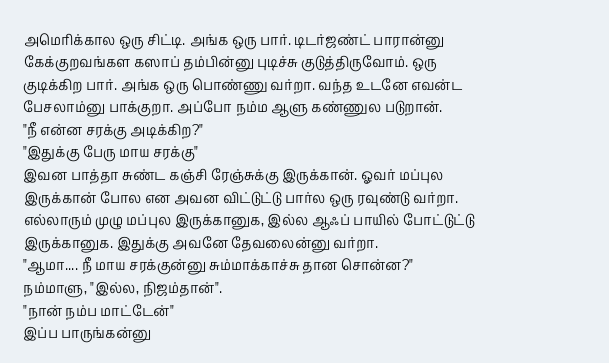அமெரிக்கால ஒரு சிட்டி. அங்க ஒரு பார். டிடர்ஜண்ட் பாரான்னு கேக்குறவங்கள கஸாப் தம்பின்னு புடிச்சு குடுத்திருவோம். ஒரு குடிக்கிற பார். அங்க ஒரு பொண்ணு வர்றா. வந்த உடனே எவன்ட பேசலாம்னு பாக்குறா. அப்போ நம்ம ஆளு கண்ணுல படுறான்.
"நீ என்ன சரக்கு அடிக்கிற?"
"இதுக்கு பேரு மாய சரக்கு"
இவன பாத்தா சுண்ட கஞ்சி ரேஞ்சுக்கு இருக்கான். ஓவர் மப்புல இருக்கான் போல என அவன விட்டுட்டு பார்ல ஒரு ரவுண்டு வர்றா. எல்லாரும் முழு மப்புல இருக்கானுக, இல்ல ஆஃப் பாயில் போட்டுட்டு இருக்கானுக. இதுக்கு அவனே தேவலைன்னு வர்றா.
"ஆமா.... நீ மாய சரக்குன்னு சும்மாக்காச்சு தான சொன்ன?"
நம்மாளு, "இல்ல, நிஜம்தான்".
"நான் நம்ப மாட்டேன்"
இப்ப பாருங்கன்னு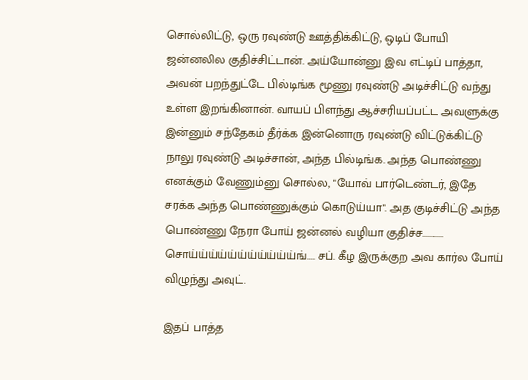சொல்லிட்டு, ஒரு ரவுண்டு ஊத்திக்கிட்டு, ஒடிப் போயி ஜன்னலில குதிச்சிட்டான். அய்யோன்னு இவ எட்டிப் பாத்தா, அவன் பறந்துட்டே பில்டிங்க மூணு ரவுண்டு அடிச்சிட்டு வந்து உள்ள இறங்கினான். வாயப் பிளந்து ஆச்சரியப்பட்ட அவளுக்கு இன்னும் சந்தேகம் தீர்க்க இன்னொரு ரவுண்டு விட்டுக்கிட்டு நாலு ரவுண்டு அடிச்சான், அந்த பில்டிங்க. அந்த பொண்ணு எனக்கும் வேணும்னு சொல்ல, "யோவ் பார்டெண்டர், இதே சரக்க அந்த பொண்ணுக்கும் கொடுய்யா". அத குடிச்சிட்டு அந்த பொண்ணு நேரா போய் ஜன்னல் வழியா குதிச்ச........... சொய்ய்ய்ய்ய்ய்ய்ய்ய்ய்ய்ங்.... சப். கீழ இருக்குற அவ கார்ல போய் விழுந்து அவுட்.

இதப் பாத்த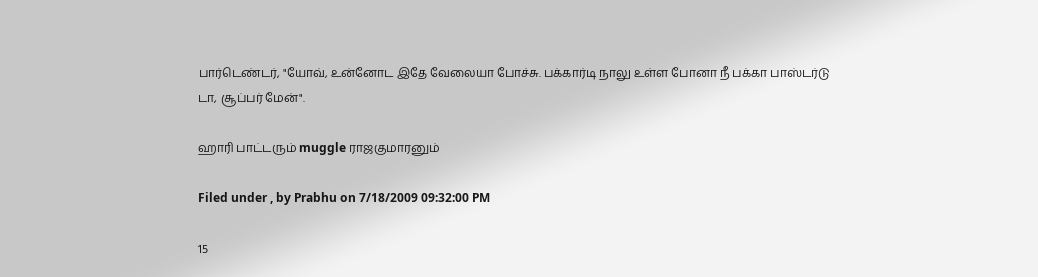பார்டெண்டர், "யோவ், உன்னோட இதே வேலையா போச்சு. பக்கார்டி நாலு உள்ள போனா நீ பக்கா பாஸ்டர்டு டா, சூப்பர் மேன்".

ஹாரி பாட்டரும் muggle ராஜகுமாரனும்

Filed under , by Prabhu on 7/18/2009 09:32:00 PM

15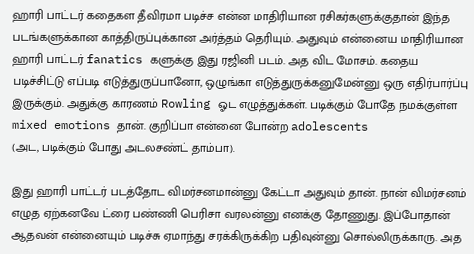ஹாரி பாட்டர் கதைகள தீவிரமா படிச்ச என்ன மாதிரியான ரசிகர்களுக்குதான் இந்த படங்களுக்கான காத்திருப்புக்கான அர்த்தம் தெரியும். அதுவும் என்னைய மாதிரியான ஹாரி பாட்டர் fanatics களுக்கு இது ரஜினி படம். அத விட மோசம். கதைய படிச்சிட்டு எப்படி எடுத்துருப்பானோ, ஒழுங்கா எடுத்துருக்கனுமேன்னு ஒரு எதிர்பார்ப்பு இருக்கும். அதுக்கு காரணம் Rowling ஓட எழுத்துக்கள். படிக்கும் போதே நமக்குள்ள mixed emotions தான். குறிப்பா என்னை போன்ற adolescents
(அட, படிக்கும் போது அடலசண்ட் தாம்பா).

இது ஹாரி பாட்டர் படத்தோட விமர்சனமான்னு கேட்டா அதுவும் தான். நான் விமர்சனம் எழுத ஏற்கனவே ட்ரை பண்ணி பெரிசா வரலன்னு எனக்கு தோணுது. இப்போதான் ஆதவன் என்னையும் படிச்சு ஏமாந்து சரக்கிருக்கிற பதிவுன்னு சொல்லிருக்காரு. அத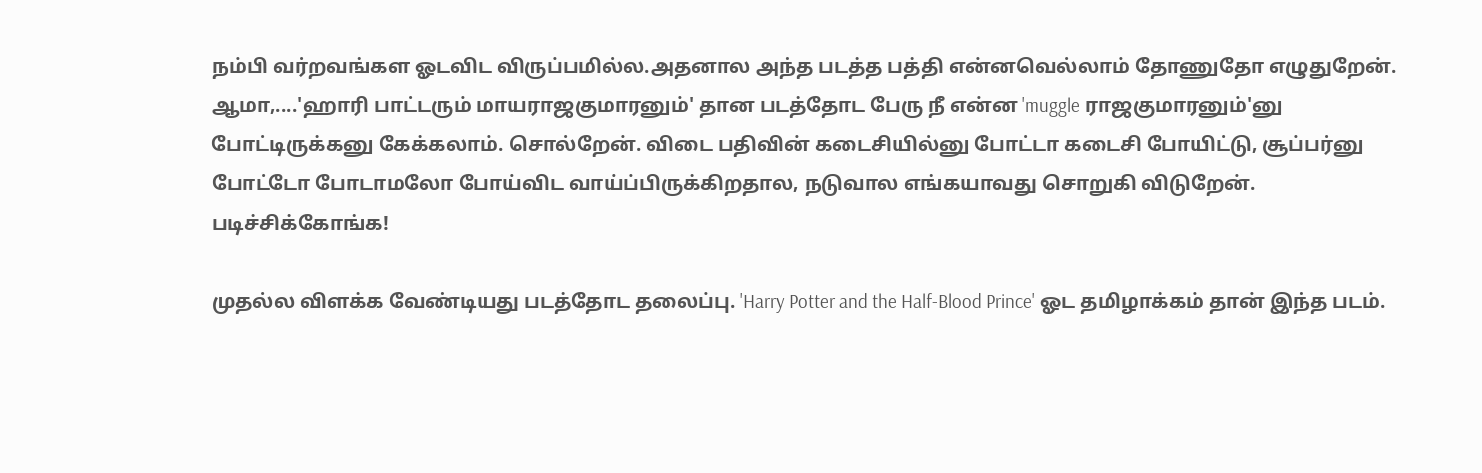நம்பி வர்றவங்கள ஓடவிட விருப்பமில்ல.அதனால அந்த படத்த பத்தி என்னவெல்லாம் தோணுதோ எழுதுறேன். ஆமா,....'ஹாரி பாட்டரும் மாயராஜகுமாரனும்' தான படத்தோட பேரு நீ என்ன 'muggle ராஜகுமாரனும்'னு போட்டிருக்கனு கேக்கலாம். சொல்றேன். விடை பதிவின் கடைசியில்னு போட்டா கடைசி போயிட்டு, சூப்பர்னு போட்டோ போடாமலோ போய்விட வாய்ப்பிருக்கிறதால, நடுவால எங்கயாவது சொறுகி விடுறேன். படிச்சிக்கோங்க!

முதல்ல விளக்க வேண்டியது படத்தோட தலைப்பு. 'Harry Potter and the Half-Blood Prince' ஓட தமிழாக்கம் தான் இந்த படம்.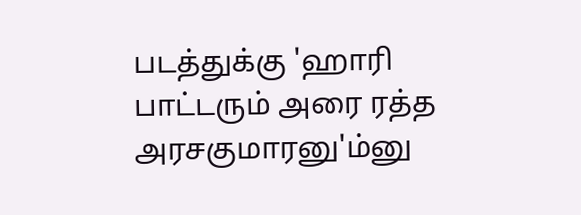படத்துக்கு 'ஹாரி பாட்டரும் அரை ரத்த அரசகுமாரனு'ம்னு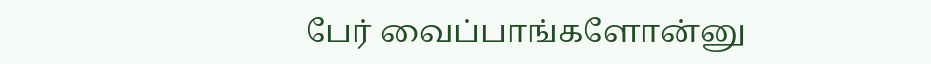பேர் வைப்பாங்களோன்னு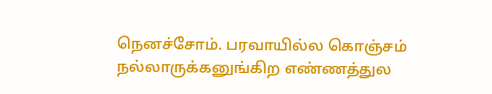நெனச்சோம். பரவாயில்ல கொஞ்சம் நல்லாருக்கனுங்கிற எண்ணத்துல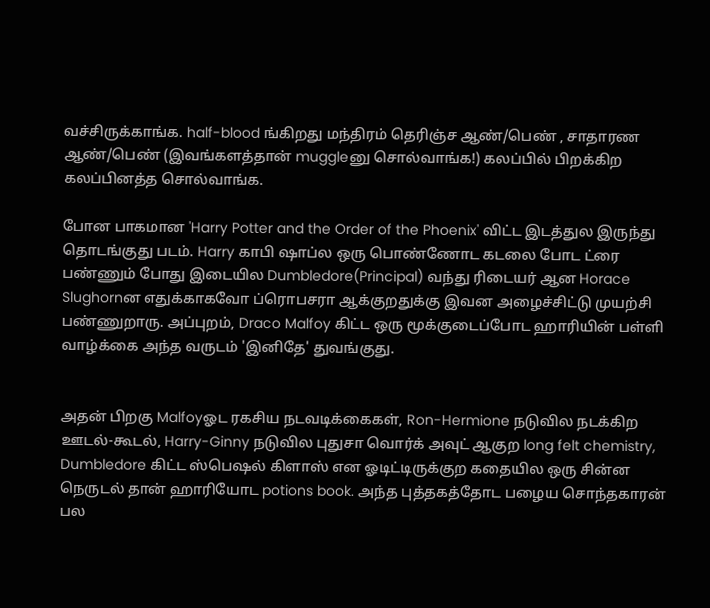வச்சிருக்காங்க. half-blood ங்கிறது மந்திரம் தெரிஞ்ச ஆண்/பெண் , சாதாரண ஆண்/பெண் (இவங்களத்தான் muggleனு சொல்வாங்க!) கலப்பில் பிறக்கிற கலப்பினத்த சொல்வாங்க.

போன பாகமான 'Harry Potter and the Order of the Phoenix' விட்ட இடத்துல இருந்து தொடங்குது படம். Harry காபி ஷாப்ல ஒரு பொண்ணோட கடலை போட ட்ரை பண்ணும் போது இடையில Dumbledore(Principal) வந்து ரிடையர் ஆன Horace Slughornன எதுக்காகவோ ப்ரொபசரா ஆக்குறதுக்கு இவன அழைச்சிட்டு முயற்சி பண்ணுறாரு. அப்புறம், Draco Malfoy கிட்ட ஒரு மூக்குடைப்போட ஹாரியின் பள்ளி வாழ்க்கை அந்த வருடம் 'இனிதே' துவங்குது.


அதன் பிறகு Malfoyஓட ரகசிய நடவடிக்கைகள், Ron-Hermione நடுவில நடக்கிற ஊடல்-கூடல், Harry-Ginny நடுவில புதுசா வொர்க் அவுட் ஆகுற long felt chemistry, Dumbledore கிட்ட ஸ்பெஷல் கிளாஸ் என ஓடிட்டிருக்குற கதையில ஒரு சின்ன நெருடல் தான் ஹாரியோட potions book. அந்த புத்தகத்தோட பழைய சொந்தகாரன் பல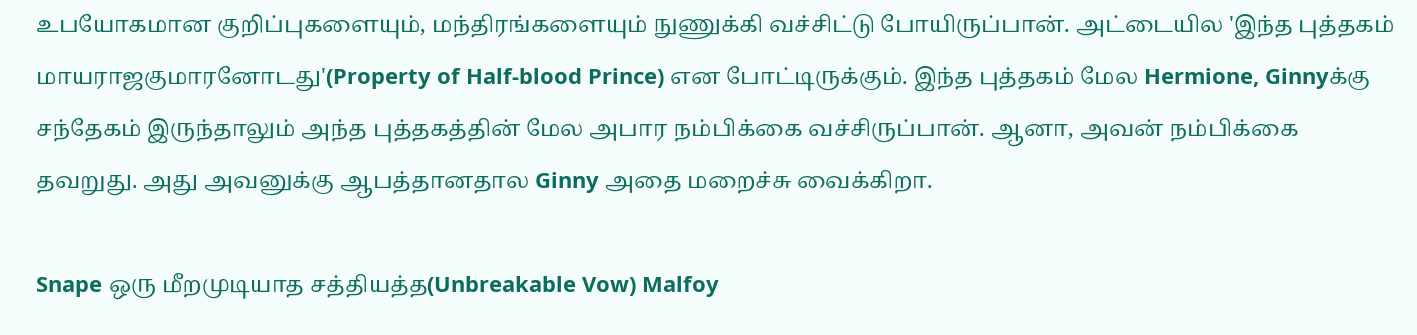உபயோகமான குறிப்புகளையும், மந்திரங்களையும் நுணுக்கி வச்சிட்டு போயிருப்பான். அட்டையில 'இந்த புத்தகம் மாயராஜகுமாரனோடது'(Property of Half-blood Prince) என போட்டிருக்கும். இந்த புத்தகம் மேல Hermione, Ginnyக்கு சந்தேகம் இருந்தாலும் அந்த புத்தகத்தின் மேல அபார நம்பிக்கை வச்சிருப்பான். ஆனா, அவன் நம்பிக்கை தவறுது. அது அவனுக்கு ஆபத்தானதால Ginny அதை மறைச்சு வைக்கிறா.

Snape ஒரு மீறமுடியாத சத்தியத்த(Unbreakable Vow) Malfoy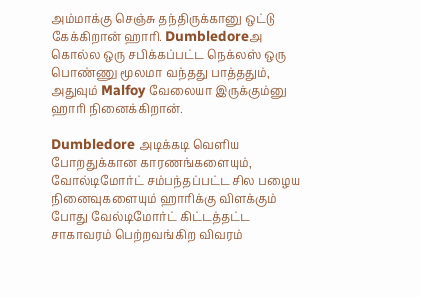அம்மாக்கு செஞ்சு தந்திருக்கானு ஒட்டு கேக்கிறான் ஹாரி. Dumbledoreஅ கொல்ல ஒரு சபிக்கப்பட்ட நெக்லஸ் ஒரு பொண்ணு மூலமா வந்தது பாத்ததும், அதுவும் Malfoy வேலையா இருக்கும்னு ஹாரி நினைக்கிறான்.

Dumbledore அடிக்கடி வெளிய போறதுக்கான காரணங்களையும், வோல்டிமோர்ட் சம்பந்தப்பட்ட சில பழைய நினைவுகளையும் ஹாரிக்கு விளக்கும் போது வேல்டிமோர்ட் கிட்டத்தட்ட சாகாவரம் பெற்றவங்கிற விவரம்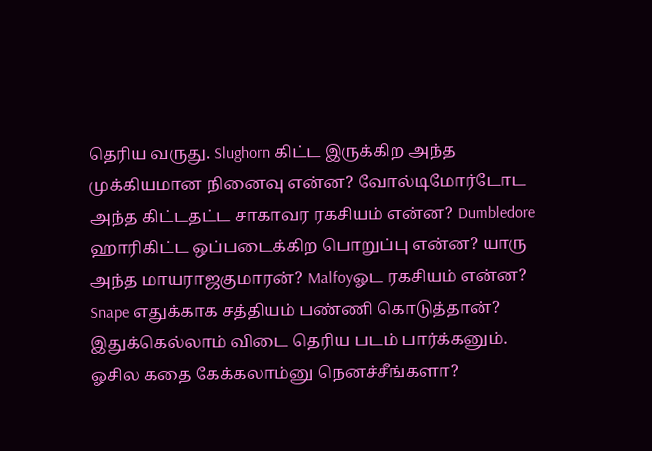தெரிய வருது. Slughorn கிட்ட இருக்கிற அந்த முக்கியமான நினைவு என்ன? வோல்டிமோர்டோட அந்த கிட்டதட்ட சாகாவர ரகசியம் என்ன? Dumbledore ஹாரிகிட்ட ஒப்படைக்கிற பொறுப்பு என்ன? யாரு அந்த மாயராஜகுமாரன்? Malfoyஓட ரகசியம் என்ன? Snape எதுக்காக சத்தியம் பண்ணி கொடுத்தான்? இதுக்கெல்லாம் விடை தெரிய படம் பார்க்கனும். ஓசில கதை கேக்கலாம்னு நெனச்சீங்களா?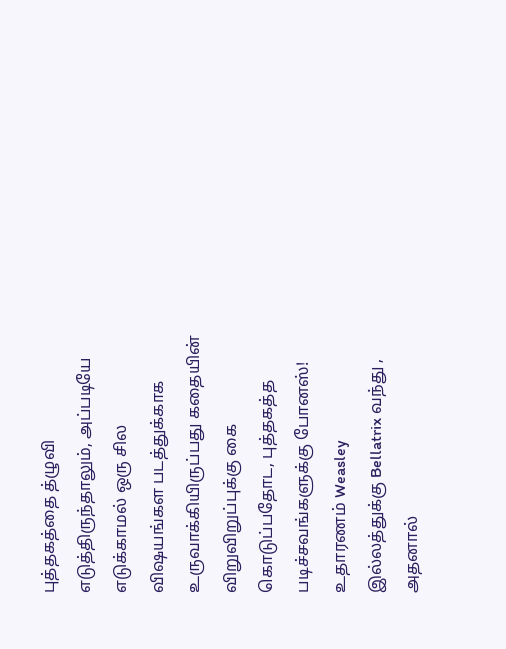புத்தகத்தை த்ழுவி எடுத்திருந்தாலும், அப்படியே எடுக்காமல் ஒரு சில விஷயங்கள படத்துக்காக உருவாக்கியிருப்பது கதையின் விறுவிறுப்புக்கு கை கொடுப்பதோட, புத்தகத்த படிச்சவங்களுக்கு போனஸ்! உதாரணம் Weasley இல்லத்துக்கு Bellatrix வந்து , அதனால்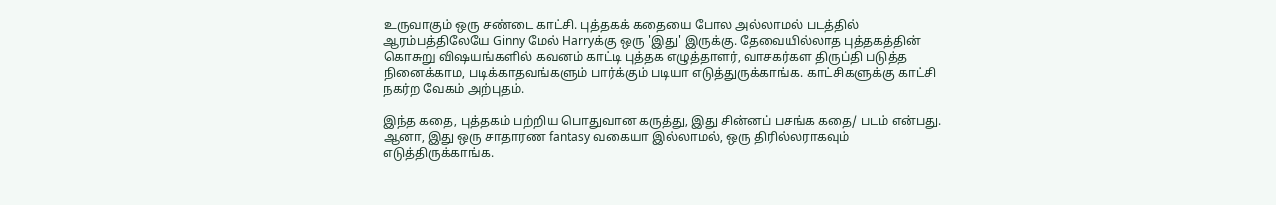உருவாகும் ஒரு சண்டை காட்சி. புத்தகக் கதையை போல அல்லாமல் படத்தில் ஆரம்பத்திலேயே Ginny மேல் Harryக்கு ஒரு 'இது' இருக்கு. தேவையில்லாத புத்தகத்தின் கொசுறு விஷயங்களில் கவனம் காட்டி புத்தக எழுத்தாளர், வாசகர்கள திருப்தி படுத்த நினைக்காம, படிக்காதவங்களும் பார்க்கும் படியா எடுத்துருக்காங்க. காட்சிகளுக்கு காட்சி நகர்ற வேகம் அற்புதம்.

இந்த கதை, புத்தகம் பற்றிய பொதுவான கருத்து, இது சின்னப் பசங்க கதை/ படம் என்பது. ஆனா, இது ஒரு சாதாரண fantasy வகையா இல்லாமல், ஒரு திரில்லராகவும் எடுத்திருக்காங்க.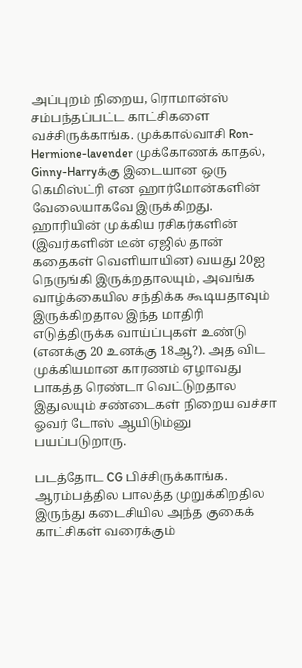அப்புறம் நிறைய, ரொமான்ஸ் சம்பந்தப்பட்ட காட்சிகளை வச்சிருக்காங்க. முக்கால்வாசி Ron-Hermione-lavender முக்கோணக் காதல், Ginny-Harryக்கு இடையான ஒரு கெமிஸ்ட்ரி என ஹார்மோன்களின் வேலையாகவே இருக்கிறது. ஹாரியின் முக்கிய ரசிகர்களின் (இவர்களின் டீன் ஏஜில் தான் கதைகள் வெளியாயின) வயது 20ஐ நெருங்கி இருக்றதாலயும், அவங்க வாழ்க்கையில சந்திக்க கூடியதாவும் இருக்கிறதால இந்த மாதிரி எடுத்திருக்க வாய்ப்புகள் உண்டு (எனக்கு 20 உனக்கு 18ஆ?). அத விட முக்கியமான காரணம் ஏழாவது பாகத்த ரெண்டா வெட்டுறதால இதுலயும் சண்டைகள் நிறைய வச்சா ஓவர் டோஸ் ஆயிடும்னு பயப்படுறாரு.

படத்தோட CG பிச்சிருக்காங்க. ஆரம்பத்தில பாலத்த முறுக்கிறதில இருந்து கடைசியில அந்த குகைக் காட்சிகள் வரைக்கும்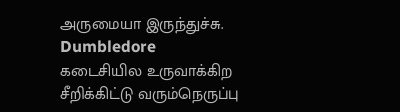அருமையா இருந்துச்சு. Dumbledore கடைசியில உருவாக்கிற சீறிக்கிட்டு வரும்நெருப்பு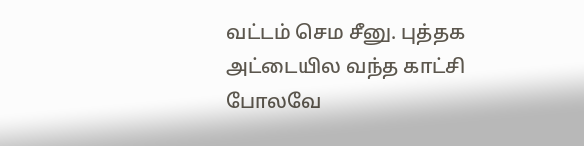வட்டம் செம சீனு. புத்தக அட்டையில வந்த காட்சி போலவே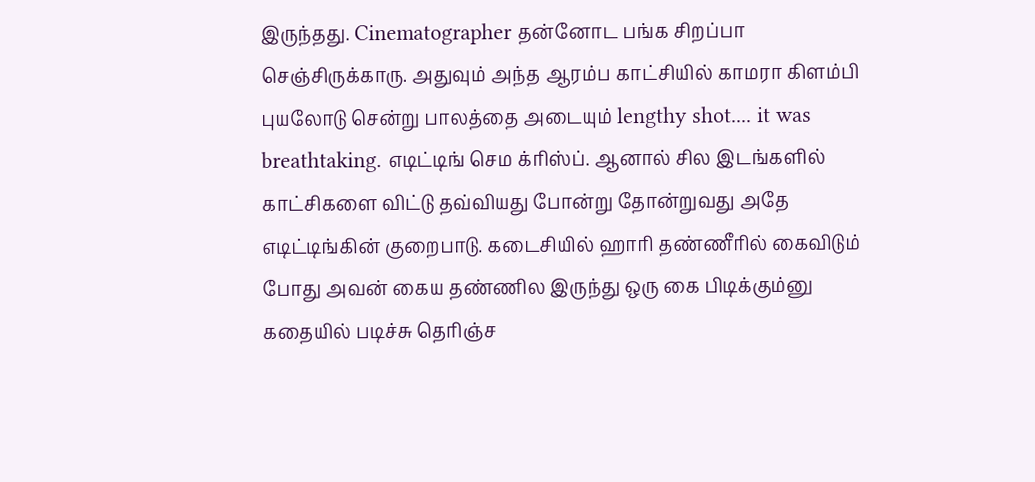இருந்தது. Cinematographer தன்னோட பங்க சிறப்பா செஞ்சிருக்காரு. அதுவும் அந்த ஆரம்ப காட்சியில் காமரா கிளம்பி புயலோடு சென்று பாலத்தை அடையும் lengthy shot.... it was breathtaking. எடிட்டிங் செம க்ரிஸ்ப். ஆனால் சில இடங்களில் காட்சிகளை விட்டு தவ்வியது போன்று தோன்றுவது அதே எடிட்டிங்கின் குறைபாடு. கடைசியில் ஹாரி தண்ணீரில் கைவிடும் போது அவன் கைய தண்ணில இருந்து ஒரு கை பிடிக்கும்னு கதையில் படிச்சு தெரிஞ்ச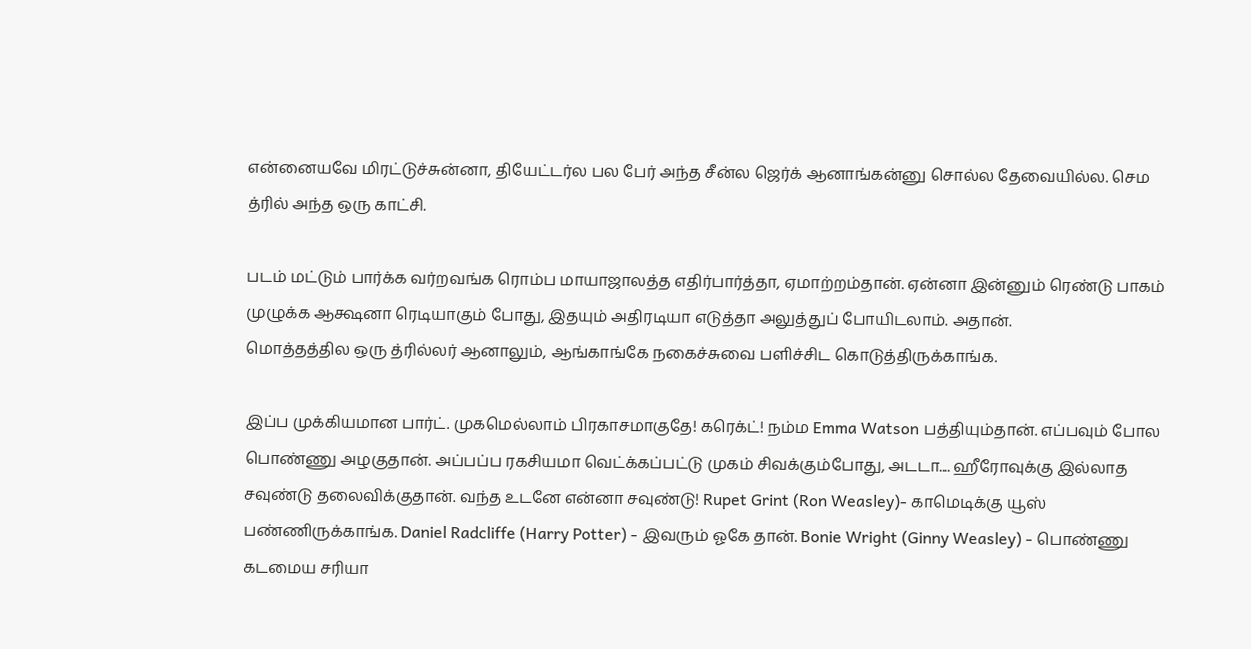என்னையவே மிரட்டுச்சுன்னா, தியேட்டர்ல பல பேர் அந்த சீன்ல ஜெர்க் ஆனாங்கன்னு சொல்ல தேவையில்ல. செம த்ரில் அந்த ஒரு காட்சி.

படம் மட்டும் பார்க்க வர்றவங்க ரொம்ப மாயாஜாலத்த எதிர்பார்த்தா, ஏமாற்றம்தான். ஏன்னா இன்னும் ரெண்டு பாகம் முழுக்க ஆக்ஷனா ரெடியாகும் போது, இதயும் அதிரடியா எடுத்தா அலுத்துப் போயிடலாம். அதான்.
மொத்தத்தில ஒரு த்ரில்லர் ஆனாலும், ஆங்காங்கே நகைச்சுவை பளிச்சிட கொடுத்திருக்காங்க.

இப்ப முக்கியமான பார்ட். முகமெல்லாம் பிரகாசமாகுதே! கரெக்ட்! நம்ம Emma Watson பத்தியும்தான். எப்பவும் போல பொண்ணு அழகுதான். அப்பப்ப ரகசியமா வெட்க்கப்பட்டு முகம் சிவக்கும்போது, அடடா.... ஹீரோவுக்கு இல்லாத சவுண்டு தலைவிக்குதான். வந்த உடனே என்னா சவுண்டு! Rupet Grint (Ron Weasley)- காமெடிக்கு யூஸ் பண்ணிருக்காங்க. Daniel Radcliffe (Harry Potter) - இவரும் ஓகே தான். Bonie Wright (Ginny Weasley) - பொண்ணு கடமைய சரியா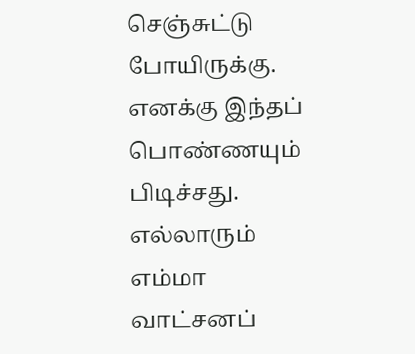செஞ்சுட்டு போயிருக்கு. எனக்கு இந்தப் பொண்ணயும் பிடிச்சது. எல்லாரும் எம்மா வாட்சனப்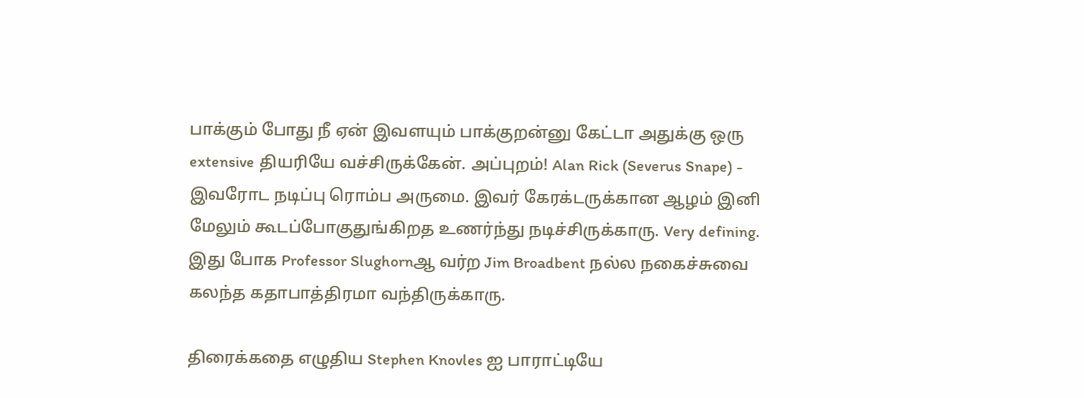பாக்கும் போது நீ ஏன் இவளயும் பாக்குறன்னு கேட்டா அதுக்கு ஒரு extensive தியரியே வச்சிருக்கேன். அப்புறம்! Alan Rick (Severus Snape) - இவரோட நடிப்பு ரொம்ப அருமை. இவர் கேரக்டருக்கான ஆழம் இனி மேலும் கூடப்போகுதுங்கிறத உணர்ந்து நடிச்சிருக்காரு. Very defining. இது போக Professor Slughornஆ வர்ற Jim Broadbent நல்ல நகைச்சுவை கலந்த கதாபாத்திரமா வந்திருக்காரு.

திரைக்கதை எழுதிய Stephen Knovles ஐ பாராட்டியே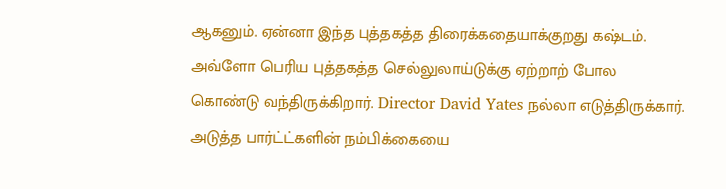ஆகனும். ஏன்னா இந்த புத்தகத்த திரைக்கதையாக்குறது கஷ்டம். அவ்ளோ பெரிய புத்தகத்த செல்லுலாய்டுக்கு ஏற்றாற் போல கொண்டு வந்திருக்கிறார். Director David Yates நல்லா எடுத்திருக்கார். அடுத்த பார்ட்ட்களின் நம்பிக்கையை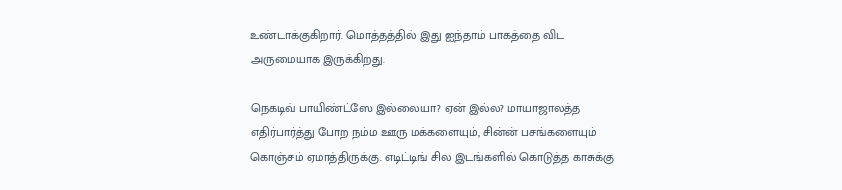உண்டாக்குகிறார். மொத்தத்தில் இது ஐந்தாம் பாகத்தை விட அருமையாக இருக்கிறது.

நெகடிவ் பாயிண்ட்ஸே இல்லையா? ஏன் இல்ல? மாயாஜாலத்த எதிர்பார்த்து போற நம்ம ஊரு மக்களையும், சின்ன் பசங்களையும் கொஞ்சம் ஏமாத்திருக்கு. எடிட்டிங் சில இடங்களில் கொடுத்த காசுக்கு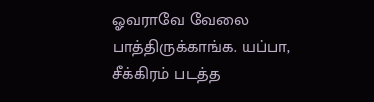ஓவராவே வேலை பாத்திருக்காங்க. யப்பா, சீக்கிரம் படத்த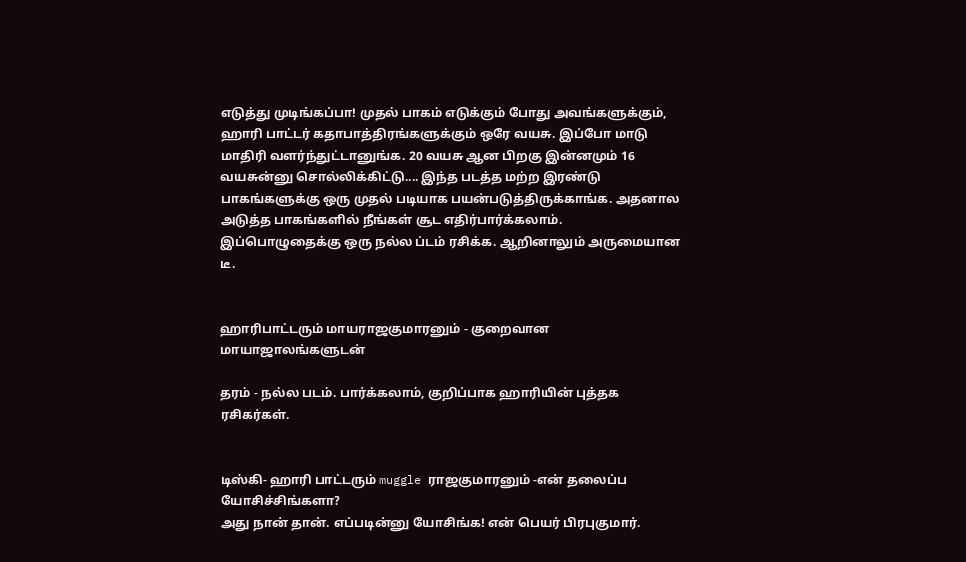எடுத்து முடிங்கப்பா! முதல் பாகம் எடுக்கும் போது அவங்களுக்கும், ஹாரி பாட்டர் கதாபாத்திரங்களுக்கும் ஒரே வயசு. இப்போ மாடு மாதிரி வளர்ந்துட்டானுங்க. 20 வயசு ஆன பிறகு இன்னமும் 16 வயசுன்னு சொல்லிக்கிட்டு.... இந்த படத்த மற்ற இரண்டு பாகங்களுக்கு ஒரு முதல் படியாக பயன்படுத்திருக்காங்க. அதனால அடுத்த பாகங்களில் நீங்கள் சூட எதிர்பார்க்கலாம். இப்பொழுதைக்கு ஒரு நல்ல ப்டம் ரசிக்க. ஆறினாலும் அருமையான டீ.


ஹாரிபாட்டரும் மாயராஜகுமாரனும் - குறைவான மாயாஜாலங்களுடன்

தரம் - நல்ல படம். பார்க்கலாம், குறிப்பாக ஹாரியின் புத்தக ரசிகர்கள்.


டிஸ்கி- ஹாரி பாட்டரும் muggle ராஜகுமாரனும் -என் தலைப்ப யோசிச்சிங்களா?
அது நான் தான். எப்படின்னு யோசிங்க! என் பெயர் பிரபுகுமார்.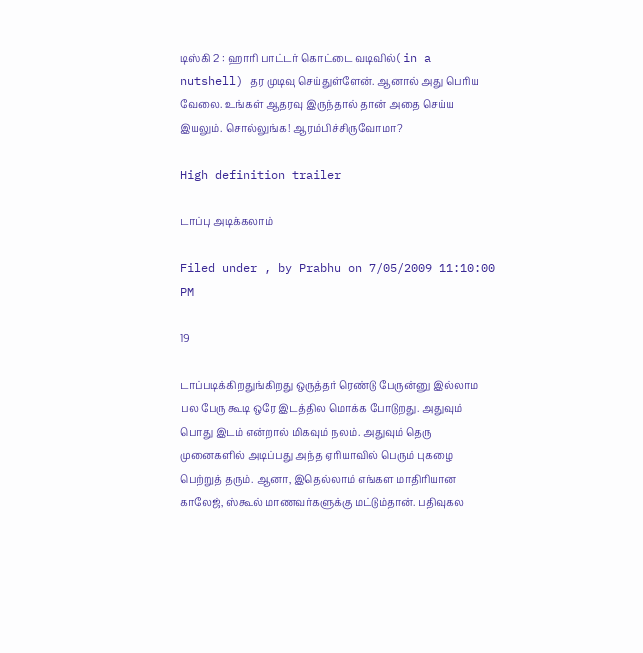டிஸ்கி 2 : ஹாரி பாட்டர் கொட்டை வடிவில்( in a nutshell) தர முடிவு செய்துள்ளேன். ஆனால் அது பெரிய வேலை. உங்கள் ஆதரவு இருந்தால் தான் அதை செய்ய இயலும். சொல்லுங்க! ஆரம்பிச்சிருவோமா?

High definition trailer

டாப்பு அடிக்கலாம்

Filed under , by Prabhu on 7/05/2009 11:10:00 PM

19

டாப்படிக்கிறதுங்கிறது ஒருத்தர் ரெண்டு பேருன்னு இல்லாம பல பேரு கூடி ஒரே இடத்தில மொக்க போடுறது. அதுவும் பொது இடம் என்றால் மிகவும் நலம். அதுவும் தெரு முனைகளில் அடிப்பது அந்த ஏரியாவில் பெரும் புகழை பெற்றுத் தரும். ஆனா, இதெல்லாம் எங்கள மாதிரியான காலேஜ், ஸ்கூல் மாணவர்களுக்கு மட்டும்தான். பதிவுகல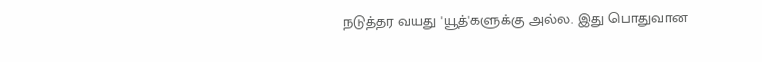நடுத்தர வயது 'யூத்'களுக்கு அல்ல. இது பொதுவான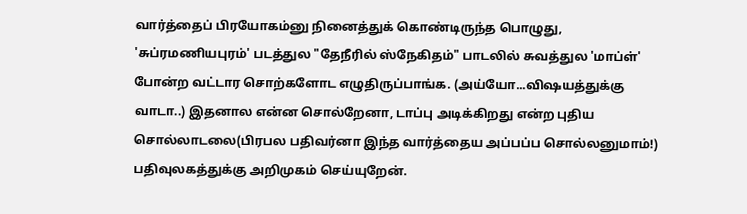வார்த்தைப் பிரயோகம்னு நினைத்துக் கொண்டிருந்த பொழுது, 'சுப்ரமணியபுரம்' படத்துல "தேநீரில் ஸ்நேகிதம்" பாடலில் சுவத்துல 'மாப்ள்' போன்ற வட்டார சொற்களோட எழுதிருப்பாங்க. (அய்யோ...விஷயத்துக்கு வாடா..) இதனால என்ன சொல்றேனா, டாப்பு அடிக்கிறது என்ற புதிய சொல்லாடலை(பிரபல பதிவர்னா இந்த வார்த்தைய அப்பப்ப சொல்லனுமாம்!) பதிவுலகத்துக்கு அறிமுகம் செய்யுறேன்.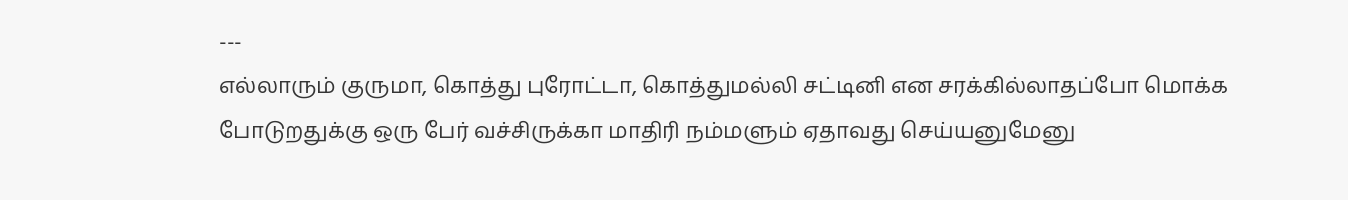---
எல்லாரும் குருமா, கொத்து புரோட்டா, கொத்துமல்லி சட்டினி என சரக்கில்லாதப்போ மொக்க போடுறதுக்கு ஒரு பேர் வச்சிருக்கா மாதிரி நம்மளும் ஏதாவது செய்யனுமேனு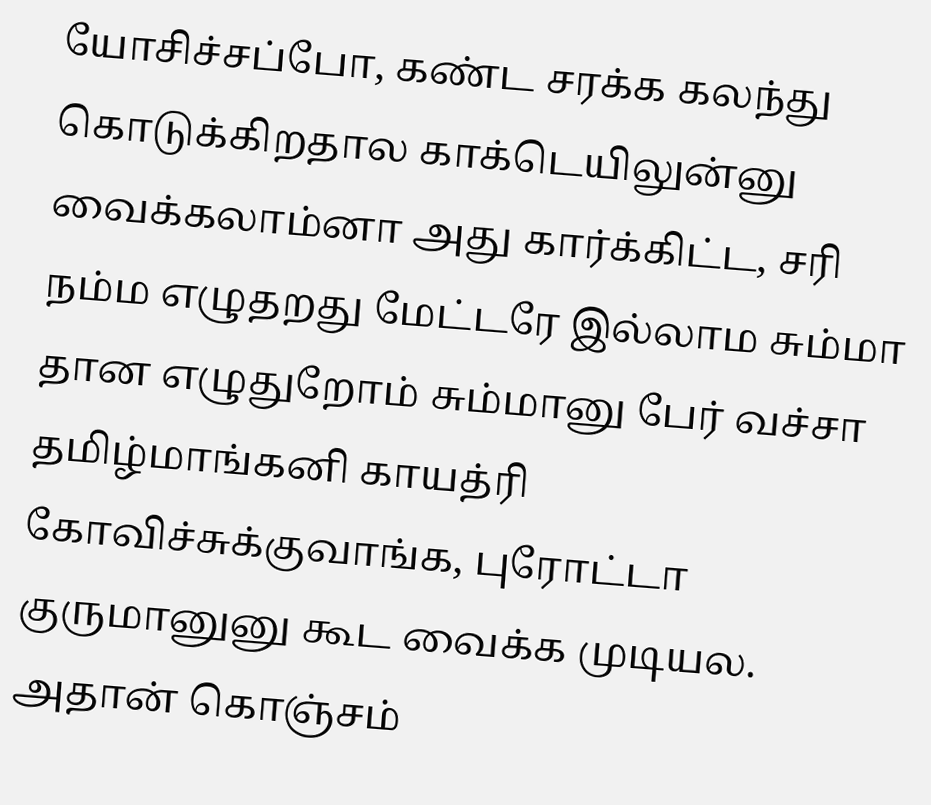யோசிச்சப்போ, கண்ட சரக்க கலந்து கொடுக்கிறதால காக்டெயிலுன்னு வைக்கலாம்னா அது கார்க்கிட்ட, சரி நம்ம எழுதறது மேட்டரே இல்லாம சும்மா தான எழுதுறோம் சும்மானு பேர் வச்சா தமிழ்மாங்கனி காயத்ரி கோவிச்சுக்குவாங்க, புரோட்டா குருமானுனு கூட வைக்க முடியல. அதான் கொஞ்சம்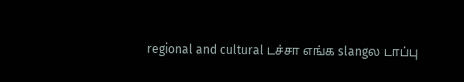regional and cultural டச்சா எங்க slangல டாப்பு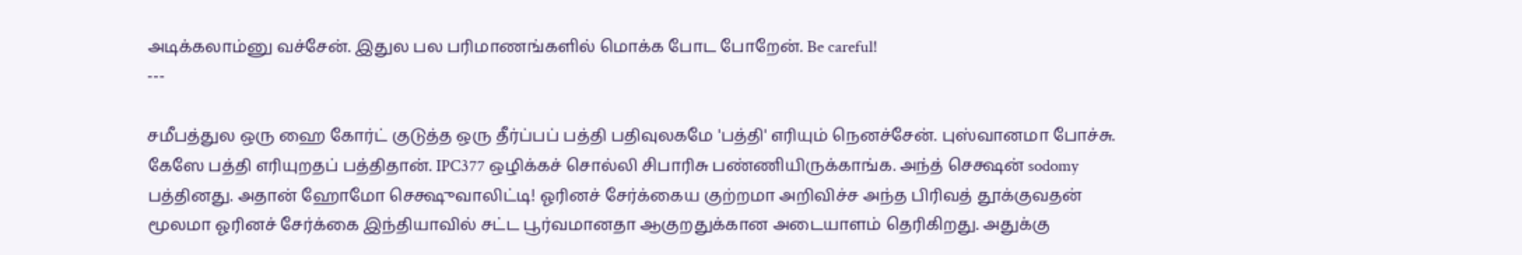அடிக்கலாம்னு வச்சேன். இதுல பல பரிமாணங்களில் மொக்க போட போறேன். Be careful!
---

சமீபத்துல ஒரு ஹை கோர்ட் குடுத்த ஒரு தீர்ப்பப் பத்தி பதிவுலகமே 'பத்தி' எரியும் நெனச்சேன். புஸ்வானமா போச்சு. கேஸே பத்தி எரியுறதப் பத்திதான். IPC377 ஒழிக்கச் சொல்லி சிபாரிசு பண்ணியிருக்காங்க. அந்த் செக்ஷன் sodomy பத்தினது. அதான் ஹோமோ செக்ஷுவாலிட்டி! ஓரினச் சேர்க்கைய குற்றமா அறிவிச்ச அந்த பிரிவத் தூக்குவதன் மூலமா ஓரினச் சேர்க்கை இந்தியாவில் சட்ட பூர்வமானதா ஆகுறதுக்கான அடையாளம் தெரிகிறது. அதுக்கு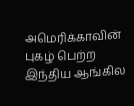அமெரிக்காவின் புகழ் பெற்ற இந்திய ஆங்கில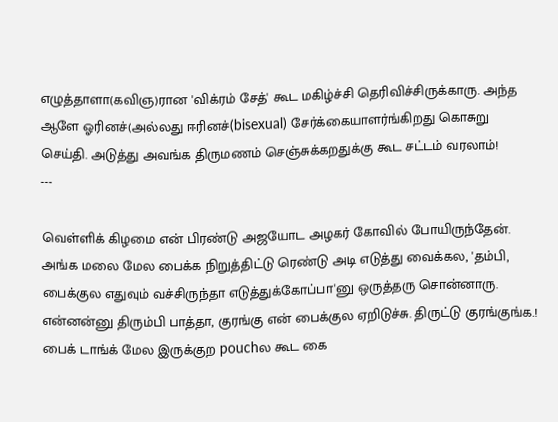எழுத்தாளா(கவிஞ)ரான 'விக்ரம் சேத்' கூட மகிழ்ச்சி தெரிவிச்சிருக்காரு. அந்த ஆளே ஓரினச்(அல்லது ஈரினச்(bisexual) சேர்க்கையாளர்ங்கிறது கொசுறு செய்தி. அடுத்து அவங்க திருமணம் செஞ்சுக்கறதுக்கு கூட சட்டம் வரலாம்!
---

வெள்ளிக் கிழமை என் பிரண்டு அஜயோட அழகர் கோவில் போயிருந்தேன். அங்க மலை மேல பைக்க நிறுத்திட்டு ரெண்டு அடி எடுத்து வைக்கல, 'தம்பி, பைக்குல எதுவும் வச்சிருந்தா எடுத்துக்கோப்பா'னு ஒருத்தரு சொன்னாரு. என்னன்னு திரும்பி பாத்தா, குரங்கு என் பைக்குல ஏறிடுச்சு. திருட்டு குரங்குங்க.! பைக் டாங்க் மேல இருக்குற pouchல கூட கை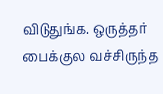விடுதுங்க. ஒருத்தர் பைக்குல வச்சிருந்த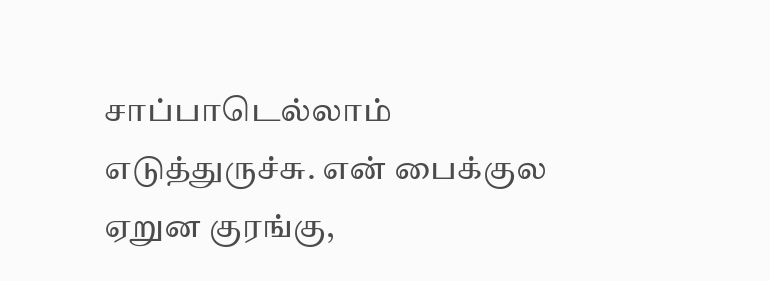சாப்பாடெல்லாம் எடுத்துருச்சு. என் பைக்குல ஏறுன குரங்கு,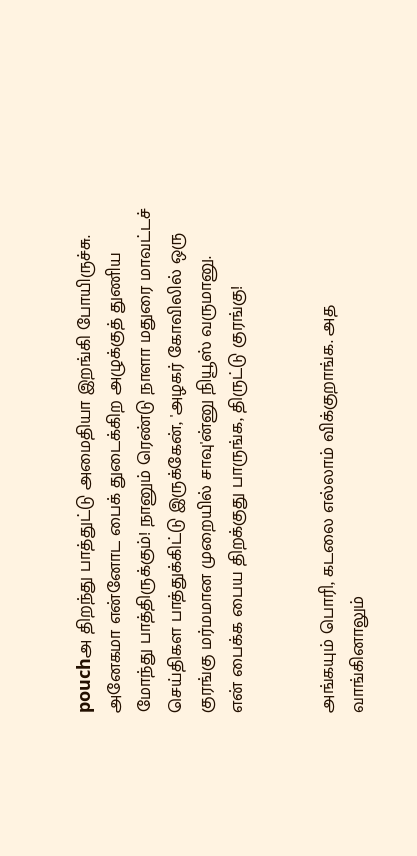pouchஅ திறந்து பாத்துட்டு அமைதியா இறங்கி போயிருச்சு. அனேகமா என்னோட பைக் துடைக்கிற அழுக்குத் துணிய மோந்து பாத்திருக்கும்! நானும் ரெண்டு நாளா மதுரை மாவட்டச் செய்திகள பாத்துக்கிட்டு இருக்கேன், 'அழகர் கோவிலில் ஒரு குரங்கு மர்மமான முறையில் சாவு'ன்னு நியூஸ் வருமானு.
என் பைக்க பைய திறக்குது பாருங்க, திருட்டு குரங்கு!


அங்கயும் பொரி, கடலை எல்லாம் விக்குறாங்க. அத வாங்கினாலும்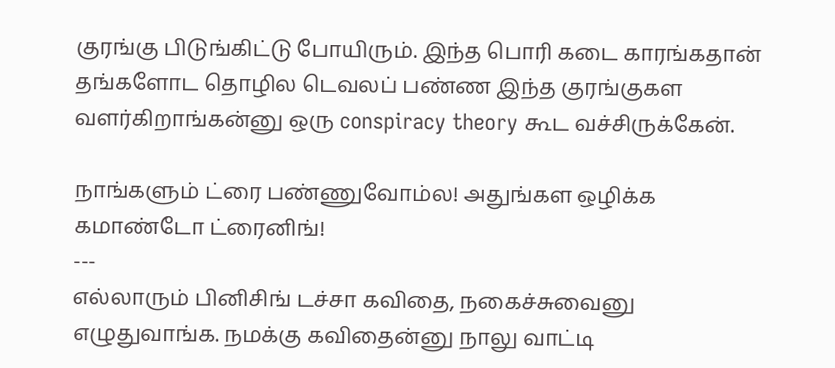குரங்கு பிடுங்கிட்டு போயிரும். இந்த பொரி கடை காரங்கதான் தங்களோட தொழில டெவலப் பண்ண இந்த குரங்குகள வளர்கிறாங்கன்னு ஒரு conspiracy theory கூட வச்சிருக்கேன்.

நாங்களும் ட்ரை பண்ணுவோம்ல! அதுங்கள ஒழிக்க கமாண்டோ ட்ரைனிங்!
---
எல்லாரும் பினிசிங் டச்சா கவிதை, நகைச்சுவைனு எழுதுவாங்க. நமக்கு கவிதைன்னு நாலு வாட்டி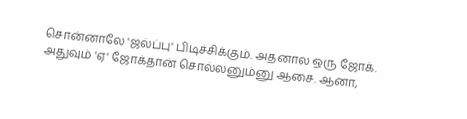சொன்னாலே 'ஜல்ப்பு' பிடிச்சிக்கும். அதனால ஒரு ஜோக். அதுவும் 'ஏ' ஜோக்தான் சொல்லனும்னு ஆசை. ஆனா,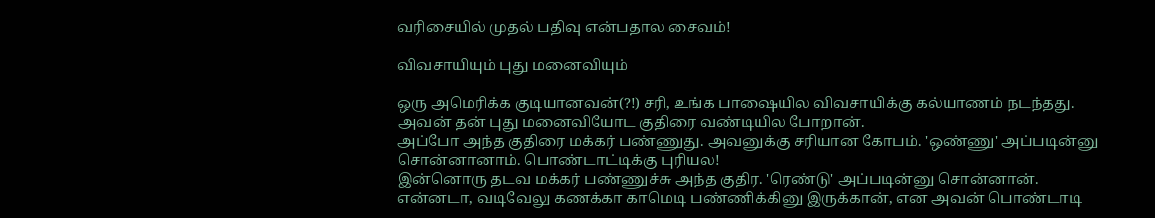வரிசையில் முதல் பதிவு என்பதால சைவம்!

விவசாயியும் புது மனைவியும்

ஒரு அமெரிக்க குடியானவன்(?!) சரி, உங்க பாஷையில விவசாயிக்கு கல்யாணம் நடந்தது. அவன் தன் புது மனைவியோட குதிரை வண்டியில போறான்.
அப்போ அந்த குதிரை மக்கர் பண்ணுது. அவனுக்கு சரியான கோபம். 'ஒண்ணு' அப்படின்னு சொன்னானாம். பொண்டாட்டிக்கு புரியல!
இன்னொரு தடவ மக்கர் பண்ணுச்சு அந்த குதிர. 'ரெண்டு' அப்படின்னு சொன்னான். என்னடா, வடிவேலு கணக்கா காமெடி பண்ணிக்கினு இருக்கான், என அவன் பொண்டாடி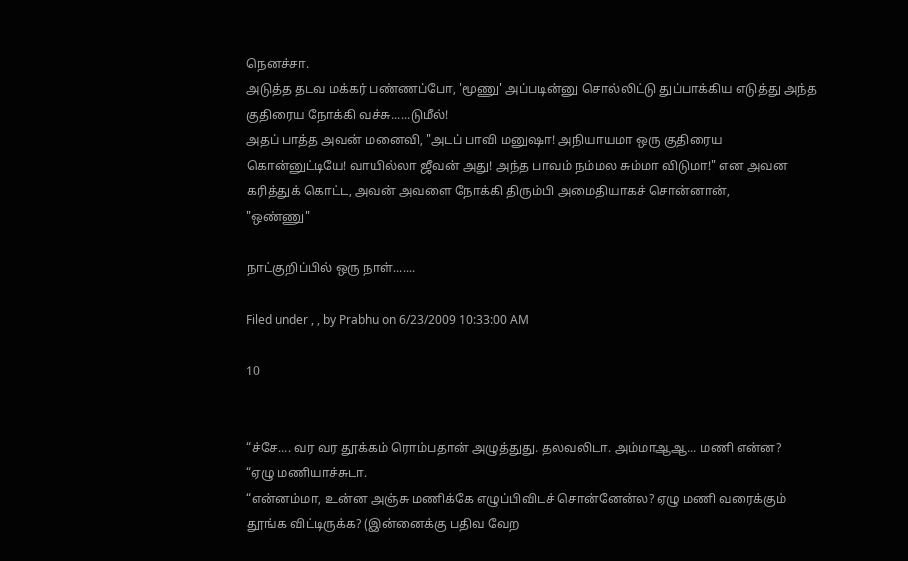நெனச்சா.
அடுத்த தடவ மக்கர் பண்ணப்போ, 'மூணு' அப்படின்னு சொல்லிட்டு துப்பாக்கிய எடுத்து அந்த குதிரைய நோக்கி வச்சு......டுமீல்!
அதப் பாத்த அவன் மனைவி, "அடப் பாவி மனுஷா! அநியாயமா ஒரு குதிரைய கொன்னுட்டியே! வாயில்லா ஜீவன் அது! அந்த பாவம் நம்மல சும்மா விடுமா!" என அவன கரித்துக் கொட்ட, அவன் அவளை நோக்கி திரும்பி அமைதியாகச் சொன்னான்,
"ஒண்ணு"

நாட்குறிப்பில் ஒரு நாள்.......

Filed under , , by Prabhu on 6/23/2009 10:33:00 AM

10


“ச்சே.... வர வர தூக்கம் ரொம்பதான் அழுத்துது. தலவலிடா. அம்மாஆஆ... மணி என்ன?
“ஏழு மணியாச்சுடா.
“என்னம்மா, உன்ன அஞ்சு மணிக்கே எழுப்பிவிடச் சொன்னேன்ல? ஏழு மணி வரைக்கும் தூங்க விட்டிருக்க? (இன்னைக்கு பதிவ வேற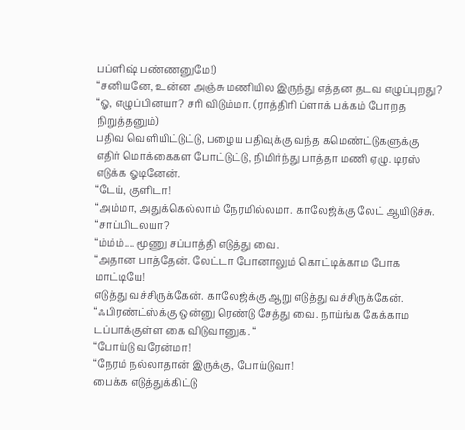பப்ளிஷ் பண்ணனுமே!)
“சனியனே, உன்ன அஞ்சு மணியில இருந்து எத்தன தடவ எழுப்புறது?
“ஓ, எழுப்பினயா? சரி விடும்மா. (ராத்திரி ப்ளாக் பக்கம் போறத நிறுத்தனும்)
பதிவ வெளியிட்டுட்டு, பழைய பதிவுக்கு வந்த கமெண்ட்டுகளுக்கு எதிர் மொக்கைகள போட்டுட்டு, நிமிர்ந்து பாத்தா மணி ஏழு. டிரஸ் எடுக்க ஓடினேன்.
“டேய், குளிடா!
“அம்மா, அதுக்கெல்லாம் நேரமில்லமா. காலேஜ்க்கு லேட் ஆயிடுச்சு.
“சாப்பிடலயா?
“ம்ம்ம்.... மூணு சப்பாத்தி எடுத்து வை.
“அதான பாத்தேன். லேட்டா போனாலும் கொட்டிக்காம போக மாட்டியே!
எடுத்து வச்சிருக்கேன். காலேஜ்க்கு ஆறு எடுத்து வச்சிருக்கேன்.
“ஃபிரண்ட்ஸ்க்கு ஒன்னு ரெண்டு சேத்து வை. நாய்ங்க கேக்காம டப்பாக்குள்ள கை விடுவானுக. “
“போய்டு வரேன்மா!
“நேரம் நல்லாதான் இருக்கு, போய்டுவா!
பைக்க எடுத்துக்கிட்டு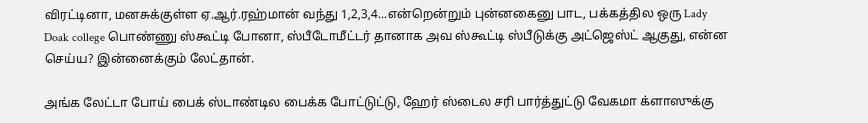விரட்டினா, மனசுக்குள்ள ஏ.ஆர்.ரஹ்மான் வந்து 1,2,3,4...என்றென்றும் புன்னகைனு பாட, பக்கத்தில ஒரு Lady Doak college பொண்ணு ஸ்கூட்டி போனா, ஸ்பீடோமீட்டர் தானாக அவ ஸ்கூட்டி ஸ்பீடுக்கு அட்ஜெஸ்ட் ஆகுது, என்ன செய்ய? இன்னைக்கும் லேட்தான்.

அங்க லேட்டா போய் பைக் ஸ்டாண்டில பைக்க போட்டுட்டு, ஹேர் ஸ்டைல சரி பார்த்துட்டு வேகமா க்ளாஸுக்கு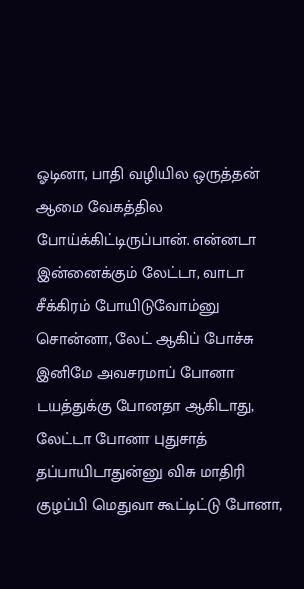ஓடினா, பாதி வழியில ஒருத்தன் ஆமை வேகத்தில போய்க்கிட்டிருப்பான். என்னடா இன்னைக்கும் லேட்டா, வாடா சீக்கிரம் போயிடுவோம்னு சொன்னா, லேட் ஆகிப் போச்சு இனிமே அவசரமாப் போனா டயத்துக்கு போனதா ஆகிடாது, லேட்டா போனா புதுசாத் தப்பாயிடாதுன்னு விசு மாதிரி குழப்பி மெதுவா கூட்டிட்டு போனா,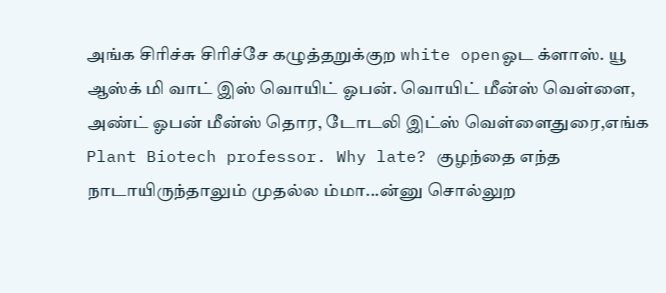அங்க சிரிச்சு சிரிச்சே கழுத்தறுக்குற white openஓட க்ளாஸ். யூ ஆஸ்க் மி வாட் இஸ் வொயிட் ஓபன். வொயிட் மீன்ஸ் வெள்ளை, அண்ட் ஓபன் மீன்ஸ் தொர, டோடலி இட்ஸ் வெள்ளைதுரை,எங்க Plant Biotech professor. Why late? குழந்தை எந்த நாடாயிருந்தாலும் முதல்ல ம்மா...ன்னு சொல்லுற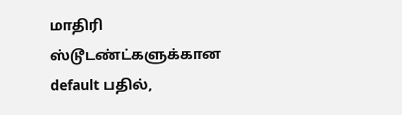மாதிரி ஸ்டூடண்ட்களுக்கான default பதில்,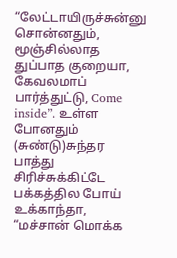“லேட்டாயிருச்சுன்னு சொன்னதும், மூஞ்சில்லாத துப்பாத குறையா, கேவலமாப் பார்த்துட்டு, Come inside”. உள்ள போனதும் (சுண்டு)சுந்தர பாத்து சிரிச்சுக்கிட்டே பக்கத்தில போய் உக்காந்தா, “மச்சான் மொக்க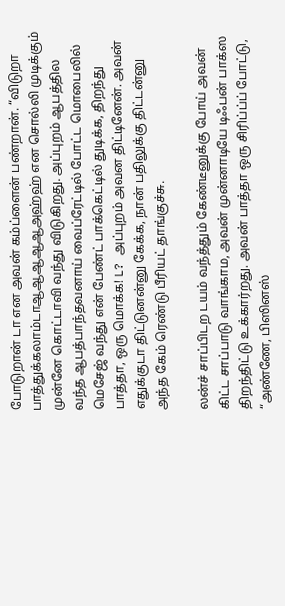போடுறான் டா என அவன் கம்ப்ளைன் பண்றான். “விடுறா பாத்துக்கலாம்டாஆஆஆஆஆஅஹ்ஹ் என சொல்லி முடிக்கும் முன்னே கொட்டாவி வந்து விடுகிறது. அப்புறம் ஆபத்தில வந்த ஆபத்பாந்தவனாய் வைப்ரேட்டில் போட்ட மொபைலில் மெசேஜ் வந்து என் பேண்ட் பாக்கெட்டில் துடிக்க, திறந்து பாத்தா, ஒரு மொக்க! L? அப்புறம் அவன திட்டினேன். அவன் எதுக்குடா திட்டுனன்னு கேக்க, நான் பதிலுக்கு திட்டன்னு அந்த கேம் ரெண்டு பீரியட் தாங்குச்சு.

லன்ச் சாப்பிடற டயம் வந்த்தும் கேண்டீனுக்கு போய் அவன் கிட்ட சாப்பாடு வாங்காம, அவன் முன்னாடியே டிஃபன் பாக்ஸ திறந்திட்டு உக்கார்றது. அவன் பாத்தா ஒரு சிரிப்ப்ப் போட்டு, “அண்ணே, பிஸினஸ்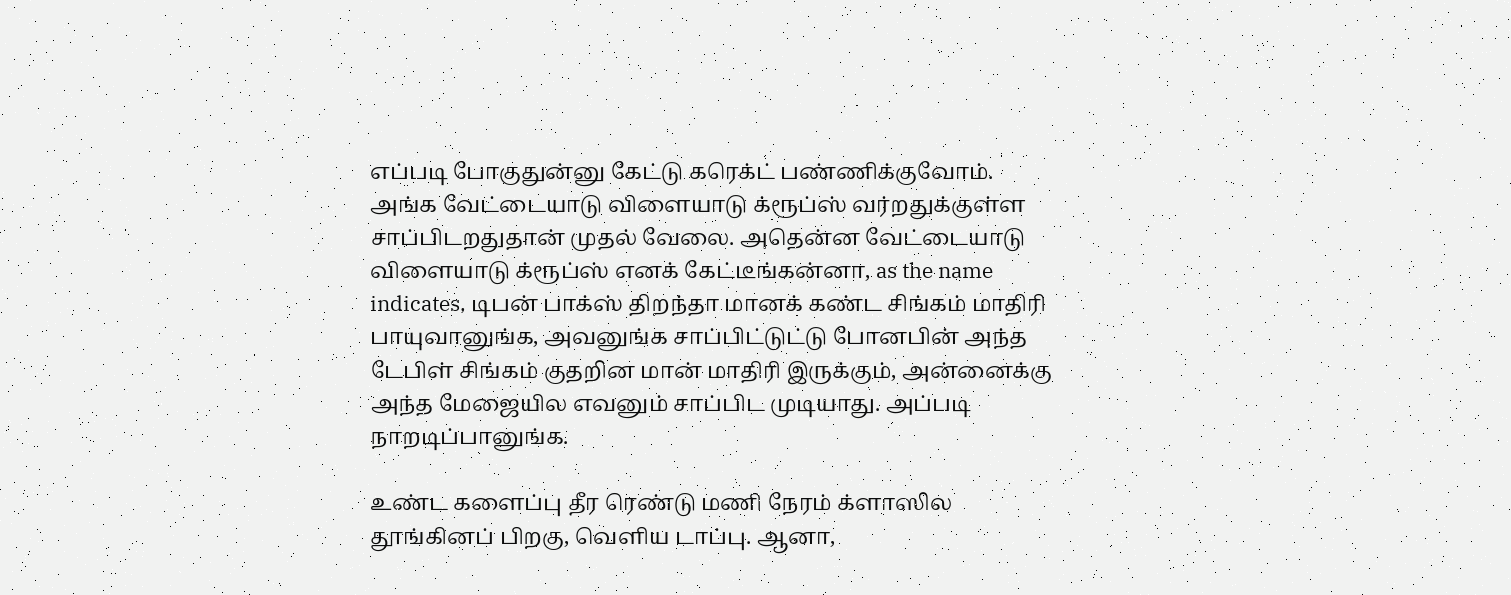எப்படி போகுதுன்னு கேட்டு கரெக்ட் பண்ணிக்குவோம். அங்க வேட்டையாடு விளையாடு க்ரூப்ஸ் வர்றதுக்குள்ள சாப்பிடறதுதான் முதல் வேலை. அதென்ன வேட்டையாடு விளையாடு க்ரூப்ஸ் எனக் கேட்டீங்கன்னா, as the name indicates, டிபன் பாக்ஸ் திறந்தா மானக் கண்ட சிங்கம் மாதிரி பாயுவானுங்க, அவனுங்க சாப்பிட்டுட்டு போனபின் அந்த டேபிள் சிங்கம் குதறின மான் மாதிரி இருக்கும், அன்னைக்கு அந்த மேஜையில எவனும் சாப்பிட முடியாது. அப்படி நாறடிப்பானுங்க.

உண்ட களைப்பு தீர ரெண்டு மணி நேரம் க்ளாஸில தூங்கினப் பிறகு, வெளிய டாப்பு. ஆனா,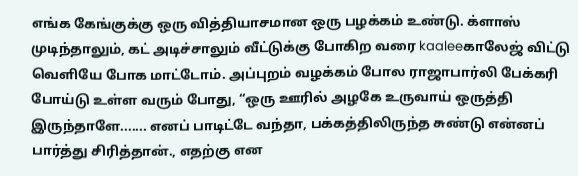எங்க கேங்குக்கு ஒரு வித்தியாசமான ஒரு பழக்கம் உண்டு. க்ளாஸ் முடிந்தாலும், கட் அடிச்சாலும் வீட்டுக்கு போகிற வரை kaaleeகாலேஜ் விட்டு வெளியே போக மாட்டோம். அப்புறம் வழக்கம் போல ராஜாபார்லி பேக்கரி போய்டு உள்ள வரும் போது, “ஒரு ஊரில் அழகே உருவாய் ஒருத்தி இருந்தாளே....... எனப் பாடிட்டே வந்தா, பக்கத்திலிருந்த சுண்டு என்னப் பார்த்து சிரித்தான்., எதற்கு என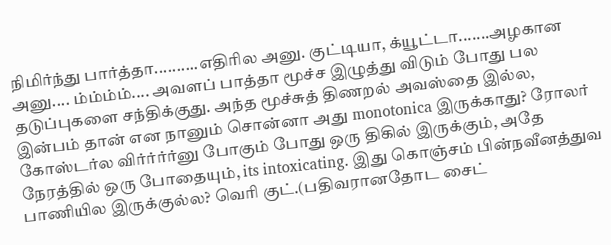நிமிர்ந்து பார்த்தா..........எதிரில அனு. குட்டியா, க்யூட்டா.......அழகான அனு.... ம்ம்ம்ம்.... அவளப் பாத்தா மூச்ச இழுத்து விடும் போது பல தடுப்புகளை சந்திக்குது. அந்த மூச்சுத் திணறல் அவஸ்தை இல்ல, இன்பம் தான் என நானும் சொன்னா அது monotonica இருக்காது? ரோலர் கோஸ்டர்ல விர்ர்ர்ர்னு போகும் போது ஒரு திகில் இருக்கும், அதே நேரத்தில் ஒரு போதையும், its intoxicating. இது கொஞ்சம் பின்நவீனத்துவ பாணியில இருக்குல்ல? வெரி குட்.(பதிவரானதோட சைட்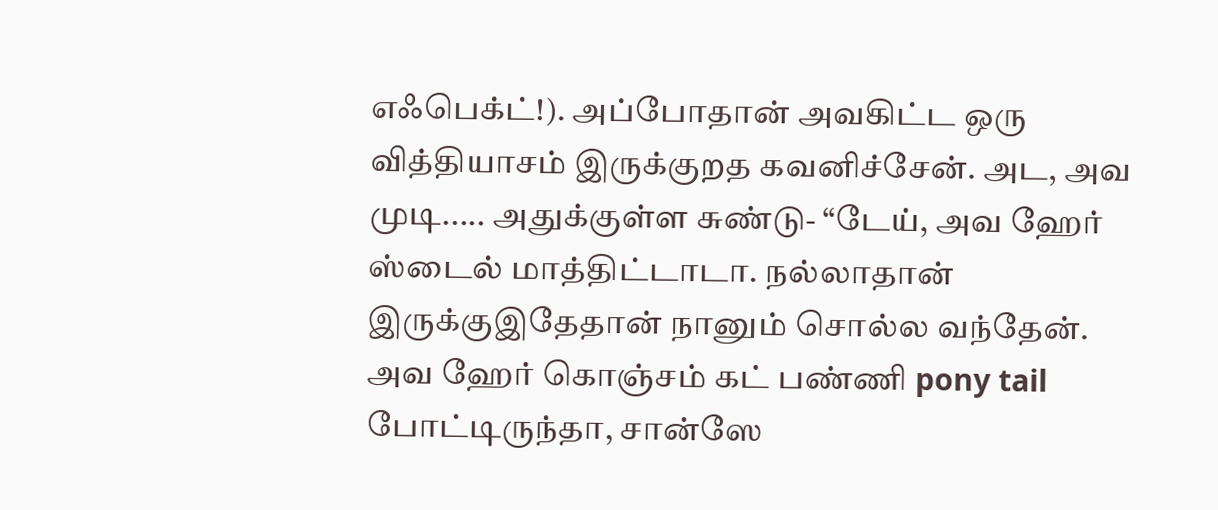எஃபெக்ட்!). அப்போதான் அவகிட்ட ஒரு வித்தியாசம் இருக்குறத கவனிச்சேன். அட, அவ முடி..... அதுக்குள்ள சுண்டு- “டேய், அவ ஹேர் ஸ்டைல் மாத்திட்டாடா. நல்லாதான் இருக்குஇதேதான் நானும் சொல்ல வந்தேன். அவ ஹேர் கொஞ்சம் கட் பண்ணி pony tail போட்டிருந்தா, சான்ஸே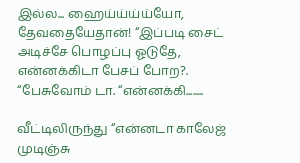இல்ல... ஹைய்ய்ய்ய்யோ, தேவதையேதான்! “இப்படி சைட் அடிச்சே பொழப்பு ஓடுதே, என்னக்கிடா பேசப் போற?. “பேசுவோம் டா. “என்னக்கி........

வீட்டிலிருந்து “என்னடா காலேஜ் முடிஞ்சு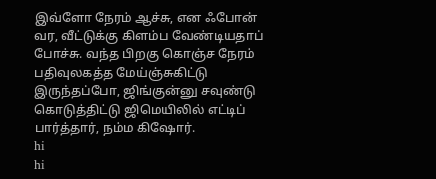இவ்ளோ நேரம் ஆச்சு, என ஃபோன் வர, வீட்டுக்கு கிளம்ப வேண்டியதாப் போச்சு. வந்த பிறகு கொஞ்ச நேரம் பதிவுலகத்த மேய்ஞ்சுகிட்டு இருந்தப்போ, ஜிங்குன்னு சவுண்டு கொடுத்திட்டு ஜிமெயிலில் எட்டிப் பார்த்தார், நம்ம கிஷோர்.
hi
hi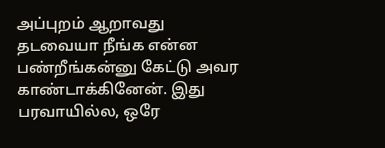அப்புறம் ஆறாவது தடவையா நீங்க என்ன பண்றீங்கன்னு கேட்டு அவர காண்டாக்கினேன். இது பரவாயில்ல, ஒரே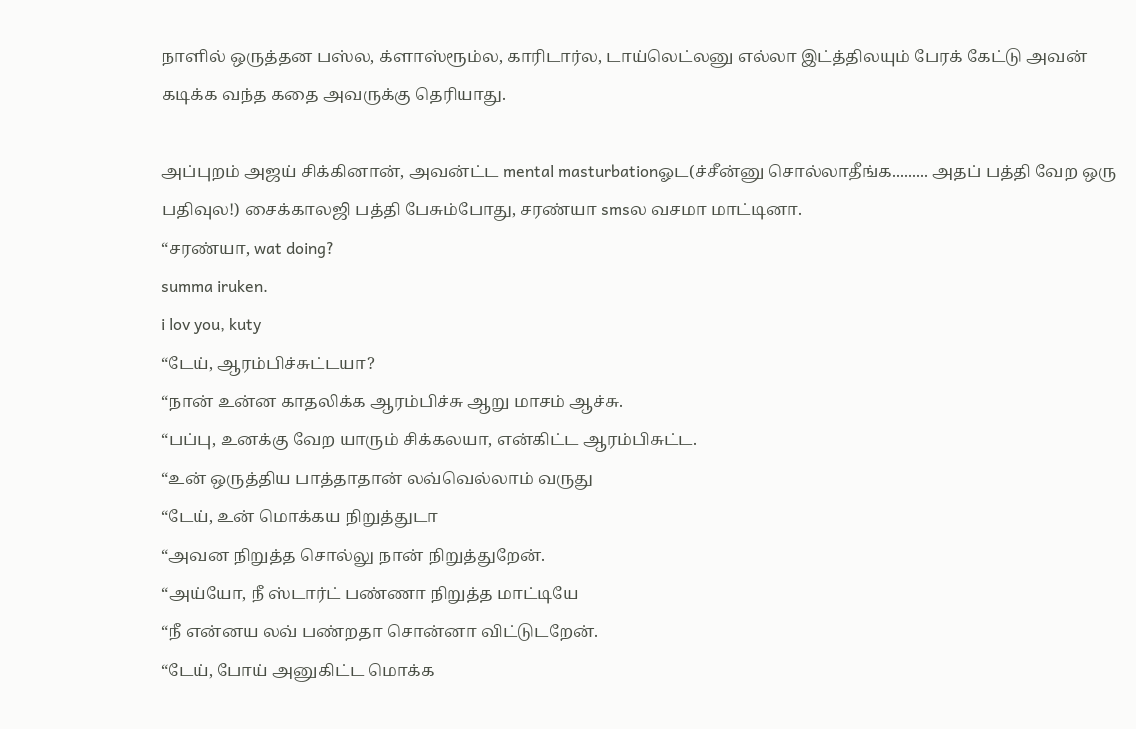நாளில் ஒருத்தன பஸ்ல, க்ளாஸ்ரூம்ல, காரிடார்ல, டாய்லெட்லனு எல்லா இட்த்திலயும் பேரக் கேட்டு அவன் கடிக்க வந்த கதை அவருக்கு தெரியாது.

அப்புறம் அஜய் சிக்கினான், அவன்ட்ட mental masturbationஓட(ச்சீன்னு சொல்லாதீங்க......... அதப் பத்தி வேற ஒரு பதிவுல!) சைக்காலஜி பத்தி பேசும்போது, சரண்யா smsல வசமா மாட்டினா.
“சரண்யா, wat doing?
summa iruken.
i lov you, kuty
“டேய், ஆரம்பிச்சுட்டயா?
“நான் உன்ன காதலிக்க ஆரம்பிச்சு ஆறு மாசம் ஆச்சு.
“பப்பு, உனக்கு வேற யாரும் சிக்கலயா, என்கிட்ட ஆரம்பிசுட்ட.
“உன் ஒருத்திய பாத்தாதான் லவ்வெல்லாம் வருது
“டேய், உன் மொக்கய நிறுத்துடா
“அவன நிறுத்த சொல்லு நான் நிறுத்துறேன்.
“அய்யோ, நீ ஸ்டார்ட் பண்ணா நிறுத்த மாட்டியே
“நீ என்னய லவ் பண்றதா சொன்னா விட்டுடறேன்.
“டேய், போய் அனுகிட்ட மொக்க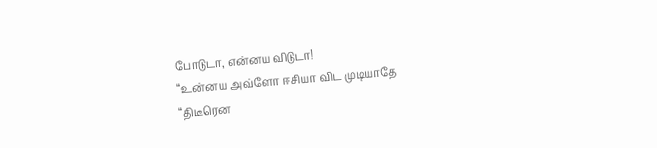போடுடா, என்னய விடுடா!
“உன்னய அவ்ளோ ஈசியா விட முடியாதே
“திடீரென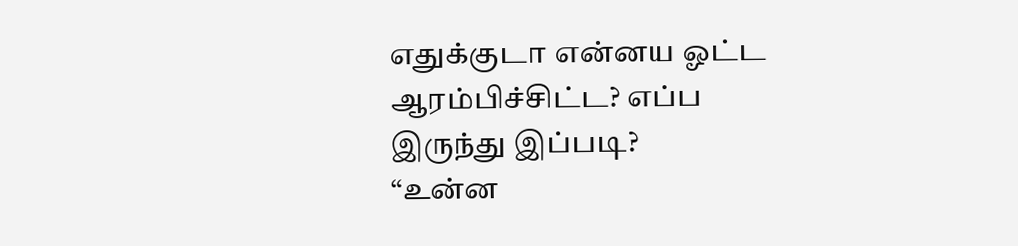எதுக்குடா என்னய ஓட்ட ஆரம்பிச்சிட்ட? எப்ப இருந்து இப்படி?
“உன்ன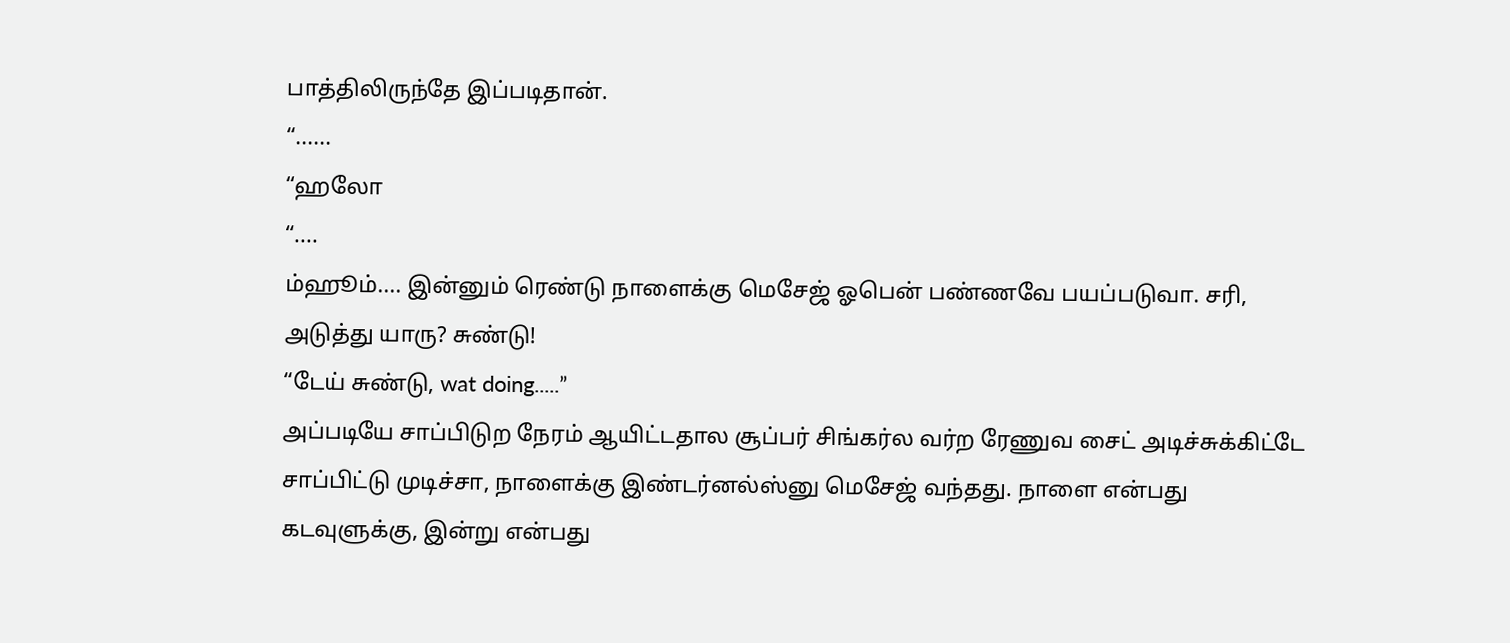பாத்திலிருந்தே இப்படிதான்.
“......
“ஹலோ
“....
ம்ஹூம்.... இன்னும் ரெண்டு நாளைக்கு மெசேஜ் ஓபென் பண்ணவே பயப்படுவா. சரி, அடுத்து யாரு? சுண்டு!
“டேய் சுண்டு, wat doing.....”
அப்படியே சாப்பிடுற நேரம் ஆயிட்டதால சூப்பர் சிங்கர்ல வர்ற ரேணுவ சைட் அடிச்சுக்கிட்டே சாப்பிட்டு முடிச்சா, நாளைக்கு இண்டர்னல்ஸ்னு மெசேஜ் வந்தது. நாளை என்பது கடவுளுக்கு, இன்று என்பது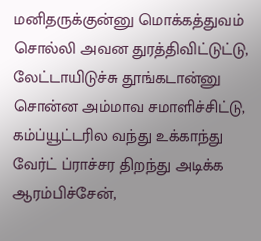மனிதருக்குன்னு மொக்கத்துவம் சொல்லி அவன துரத்திவிட்டுட்டு, லேட்டாயிடுச்சு தூங்கடான்னு சொன்ன அம்மாவ சமாளிச்சிட்டு, கம்ப்யூட்டரில வந்து உக்காந்து வேர்ட் ப்ராச்சர திறந்து அடிக்க ஆரம்பிச்சேன்,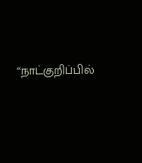“நாட்குறிப்பில்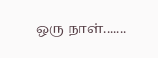ஒரு நாள்.......